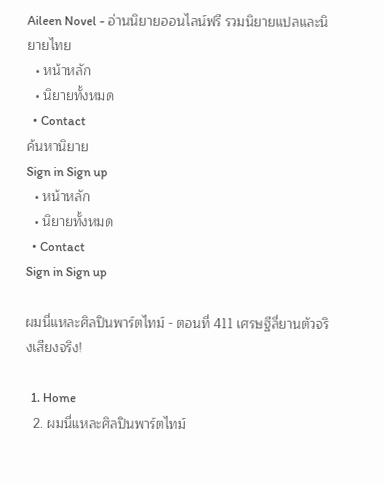Aileen Novel - อ่านนิยายออนไลน์ฟรี รวมนิยายแปลและนิยายไทย
  • หน้าหลัก
  • นิยายทั้งหมด
  • Contact
ค้นหานิยาย
Sign in Sign up
  • หน้าหลัก
  • นิยายทั้งหมด
  • Contact
Sign in Sign up

ผมนี่แหละศิลปินพาร์ตไทม์ - ตอนที่ 411 เศรษฐีลี่ยานตัวจริงเสียงจริง!

  1. Home
  2. ผมนี่แหละศิลปินพาร์ตไทม์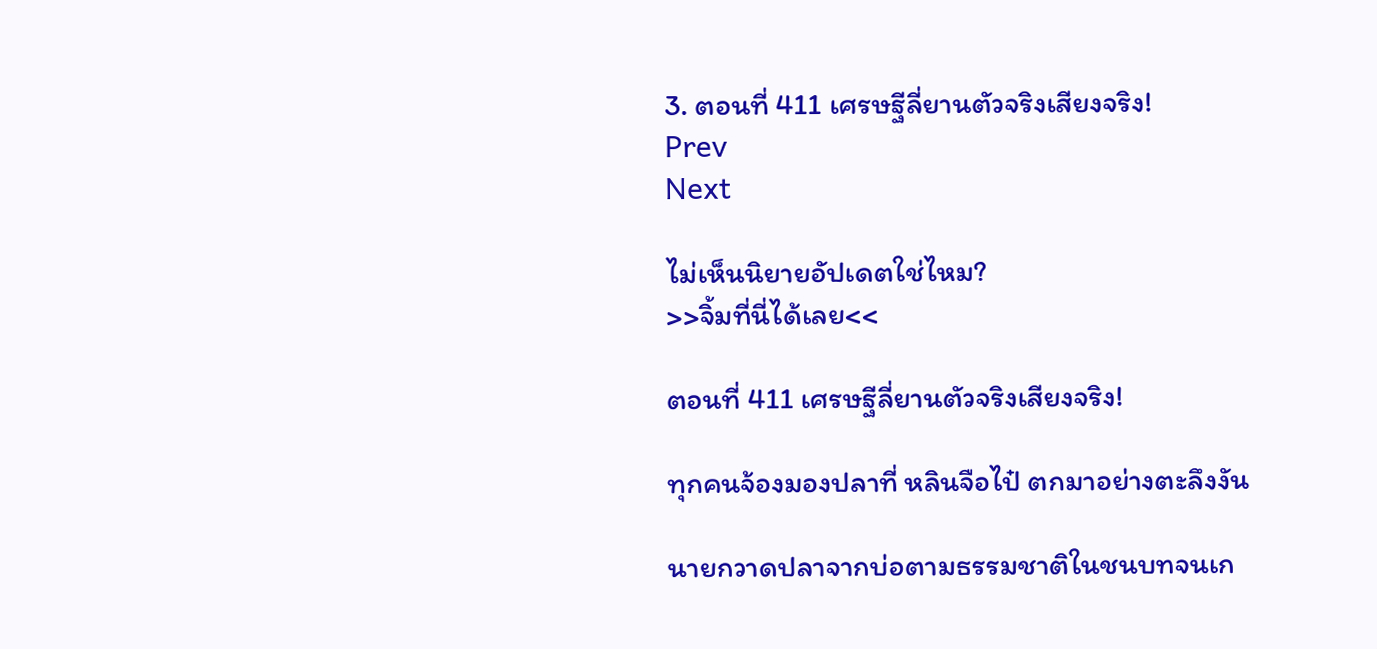3. ตอนที่ 411 เศรษฐีลี่ยานตัวจริงเสียงจริง!
Prev
Next

ไม่เห็นนิยายอัปเดตใช่ไหม?
>>จิ้มที่นี่ได้เลย<<

ตอนที่ 411 เศรษฐีลี่ยานตัวจริงเสียงจริง!

ทุกคนจ้องมองปลาที่ หลินจือไป๋ ตกมาอย่างตะลึงงัน

นายกวาดปลาจากบ่อตามธรรมชาติในชนบทจนเก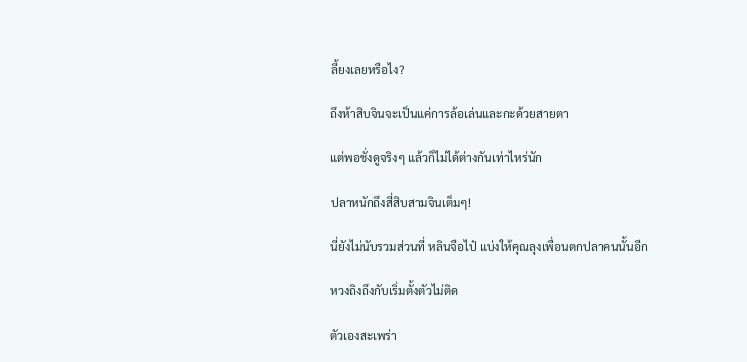ลี้ยงเลยหรือไง?

ถึงห้าสิบจินจะเป็นแค่การล้อเล่นและกะด้วยสายตา

แต่พอชั่งดูจริงๆ แล้วก็ไม่ได้ต่างกันเท่าไหร่นัก

ปลาหนักถึงสี่สิบสามจินเต็มๆ!

นี่ยังไม่นับรวมส่วนที่ หลินจือไป๋ แบ่งให้คุณลุงเพื่อนตกปลาคนนั้นอีก

หวงถิงถึงกับเริ่มตั้งตัวไม่ติด

ตัวเองสะเพร่า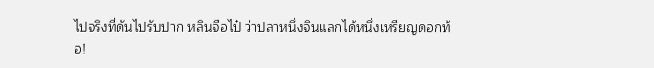ไปจริงที่ดันไปรับปาก หลินจือไป๋ ว่าปลาหนึ่งจินแลกได้หนึ่งเหรียญดอกท้อ!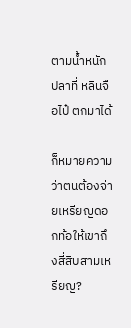ตามน้ำหนักปลาที่ หลินจือไป๋ ตกมาได้

ก็หมายความว่าตนต้องจ่ายเหรียญดอกท้อให้เขาถึงสี่สิบสามเหรียญ?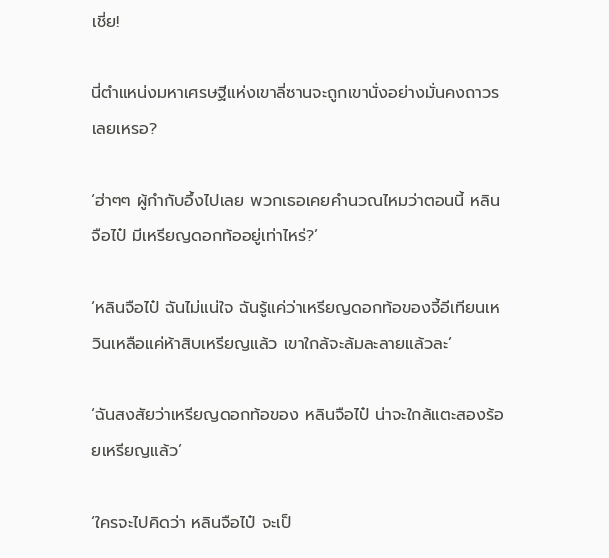เชี่ย!

นี่ตำแหน่งมหาเศรษฐีแห่งเขาลี่ซานจะถูกเขานั่งอย่างมั่นคงถาวรเลยเหรอ?

‘ฮ่าๆๆ ผู้กำกับอึ้งไปเลย พวกเธอเคยคำนวณไหมว่าตอนนี้ หลินจือไป๋ มีเหรียญดอกท้ออยู่เท่าไหร่?’

‘หลินจือไป๋ ฉันไม่แน่ใจ ฉันรู้แค่ว่าเหรียญดอกท้อของจี้อีเทียนเหวินเหลือแค่ห้าสิบเหรียญแล้ว เขาใกล้จะล้มละลายแล้วละ’

‘ฉันสงสัยว่าเหรียญดอกท้อของ หลินจือไป๋ น่าจะใกล้แตะสองร้อยเหรียญแล้ว’

‘ใครจะไปคิดว่า หลินจือไป๋ จะเป็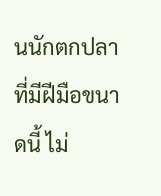นนักตกปลาที่มีฝีมือขนาดนี้ ไม่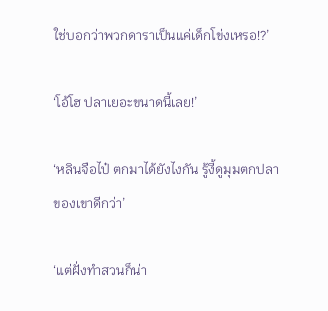ใช่บอกว่าพวกดาราเป็นแค่เด็กโข่งเหรอ!?’

‘โอ้โฮ ปลาเยอะขนาดนี้เลย!’

‘หลินจือไป๋ ตกมาได้ยังไงกัน รู้งี้ดูมุมตกปลาของเขาดีกว่า’

‘แต่ฝั่งทำสวนก็น่า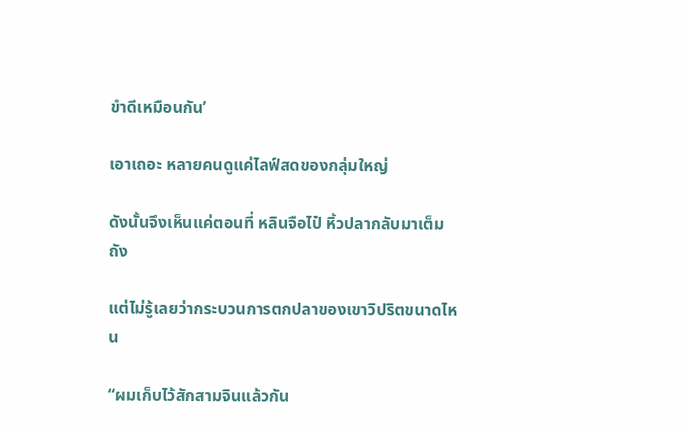ขำดีเหมือนกัน’

เอาเถอะ หลายคนดูแค่ไลฟ์สดของกลุ่มใหญ่

ดังนั้นจึงเห็นแค่ตอนที่ หลินจือไป๋ หิ้วปลากลับมาเต็มถัง

แต่ไม่รู้เลยว่ากระบวนการตกปลาของเขาวิปริตขนาดไหน

“ผมเก็บไว้สักสามจินแล้วกัน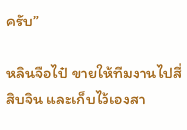ครับ”

หลินจือไป๋ ขายให้ทีมงานไปสี่สิบจิน และเก็บไว้เองสา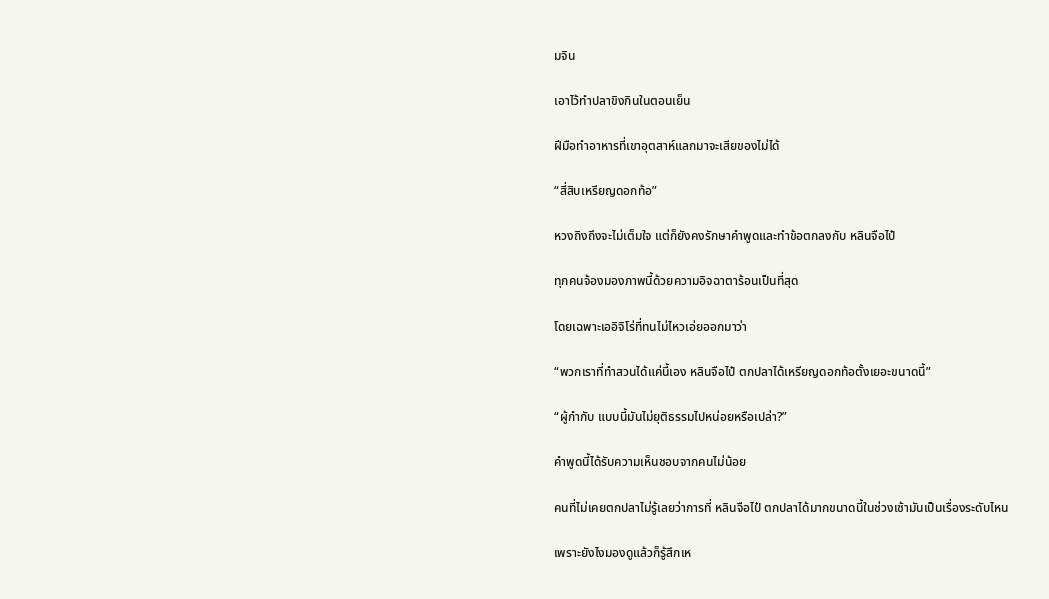มจิน

เอาไว้ทำปลาขิงกินในตอนเย็น

ฝีมือทำอาหารที่เขาอุตสาห์แลกมาจะเสียของไม่ได้

“สี่สิบเหรียญดอกท้อ”

หวงถิงถึงจะไม่เต็มใจ แต่ก็ยังคงรักษาคำพูดและทำข้อตกลงกับ หลินจือไป๋

ทุกคนจ้องมองภาพนี้ด้วยความอิจฉาตาร้อนเป็นที่สุด

โดยเฉพาะเออิจิโร่ที่ทนไม่ไหวเอ่ยออกมาว่า

“พวกเราที่ทำสวนได้แค่นี้เอง หลินจือไป๋ ตกปลาได้เหรียญดอกท้อตั้งเยอะขนาดนี้”

“ผู้กำกับ แบบนี้มันไม่ยุติธรรมไปหน่อยหรือเปล่า?”

คำพูดนี้ได้รับความเห็นชอบจากคนไม่น้อย

คนที่ไม่เคยตกปลาไม่รู้เลยว่าการที่ หลินจือไป๋ ตกปลาได้มากขนาดนี้ในช่วงเช้ามันเป็นเรื่องระดับไหน

เพราะยังไงมองดูแล้วก็รู้สึกเห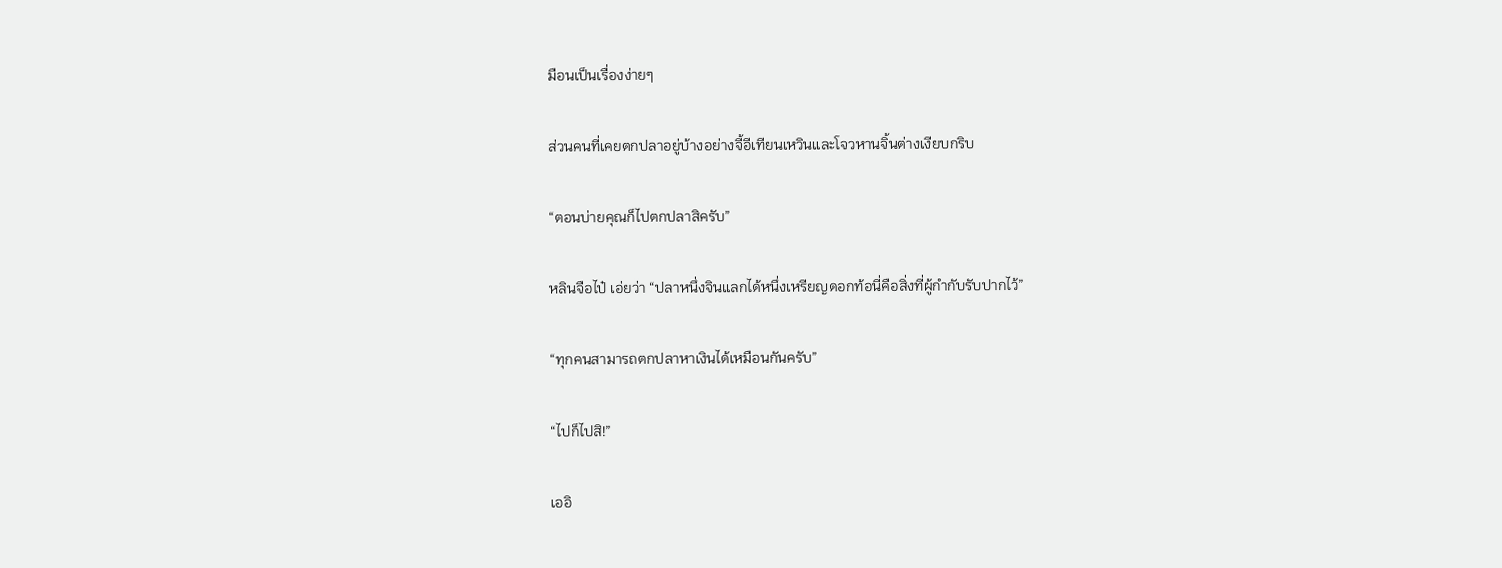มือนเป็นเรื่องง่ายๆ

ส่วนคนที่เคยตกปลาอยู่บ้างอย่างจี้อีเทียนเหวินและโจวหานจิ้นต่างเงียบกริบ

“ตอนบ่ายคุณก็ไปตกปลาสิครับ”

หลินจือไป๋ เอ่ยว่า “ปลาหนึ่งจินแลกได้หนึ่งเหรียญดอกท้อนี่คือสิ่งที่ผู้กำกับรับปากไว้”

“ทุกคนสามารถตกปลาหาเงินได้เหมือนกันครับ”

“ไปก็ไปสิ!”

เออิ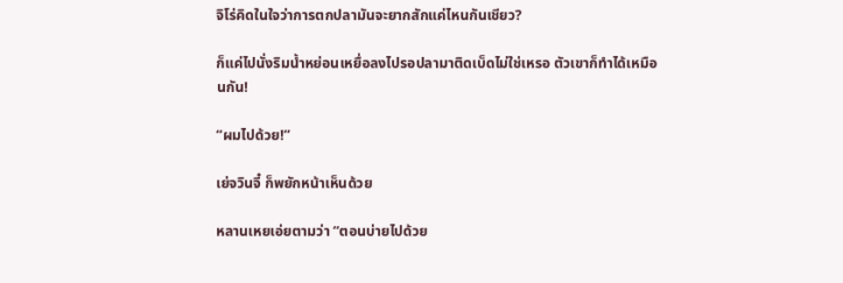จิโร่คิดในใจว่าการตกปลามันจะยากสักแค่ไหนกันเชียว?

ก็แค่ไปนั่งริมน้ำหย่อนเหยื่อลงไปรอปลามาติดเบ็ดไม่ใช่เหรอ ตัวเขาก็ทำได้เหมือนกัน!

“ผมไปด้วย!”

เย่จวินจี๋ ก็พยักหน้าเห็นด้วย

หลานเหยเอ่ยตามว่า “ตอนบ่ายไปด้วย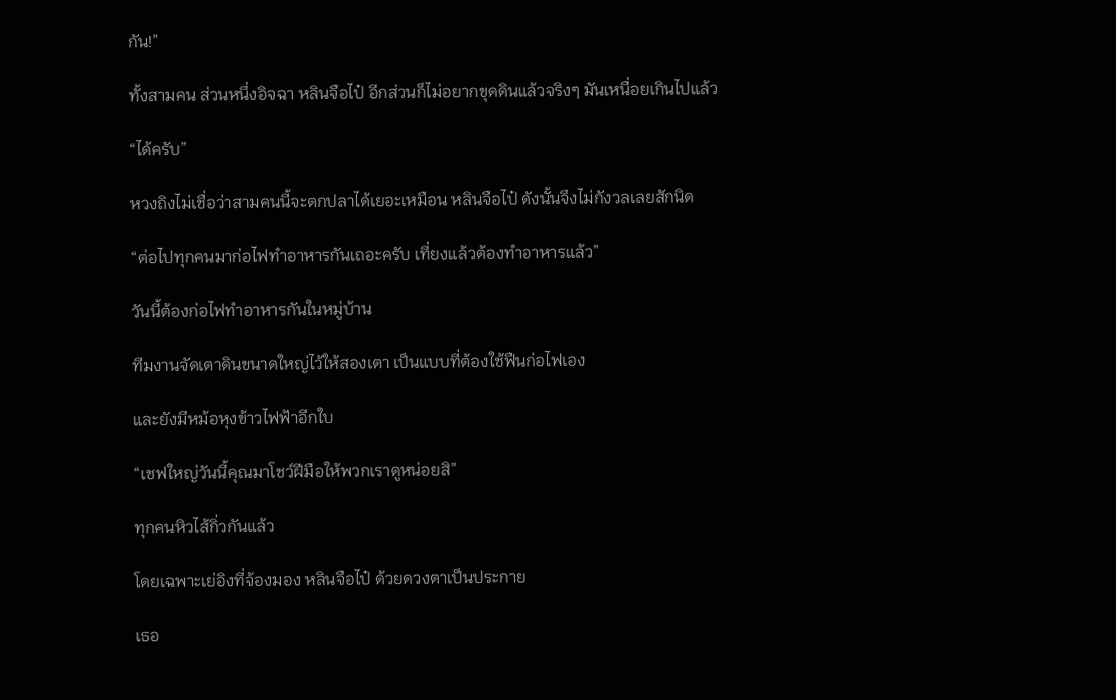กัน!”

ทั้งสามคน ส่วนหนึ่งอิจฉา หลินจือไป๋ อีกส่วนก็ไม่อยากขุดดินแล้วจริงๆ มันเหนื่อยเกินไปแล้ว

“ได้ครับ”

หวงถิงไม่เชื่อว่าสามคนนี้จะตกปลาได้เยอะเหมือน หลินจือไป๋ ดังนั้นจึงไม่กังวลเลยสักนิด

“ต่อไปทุกคนมาก่อไฟทำอาหารกันเถอะครับ เที่ยงแล้วต้องทำอาหารแล้ว”

วันนี้ต้องก่อไฟทำอาหารกันในหมู่บ้าน

ทีมงานจัดเตาดินขนาดใหญ่ไว้ให้สองเตา เป็นแบบที่ต้องใช้ฟืนก่อไฟเอง

และยังมีหม้อหุงข้าวไฟฟ้าอีกใบ

“เชฟใหญ่วันนี้คุณมาโชว์ฝีมือให้พวกเราดูหน่อยสิ”

ทุกคนหิวไส้กิ่วกันแล้ว

โดยเฉพาะเย่อิงที่จ้องมอง หลินจือไป๋ ด้วยดวงตาเป็นประกาย

เธอ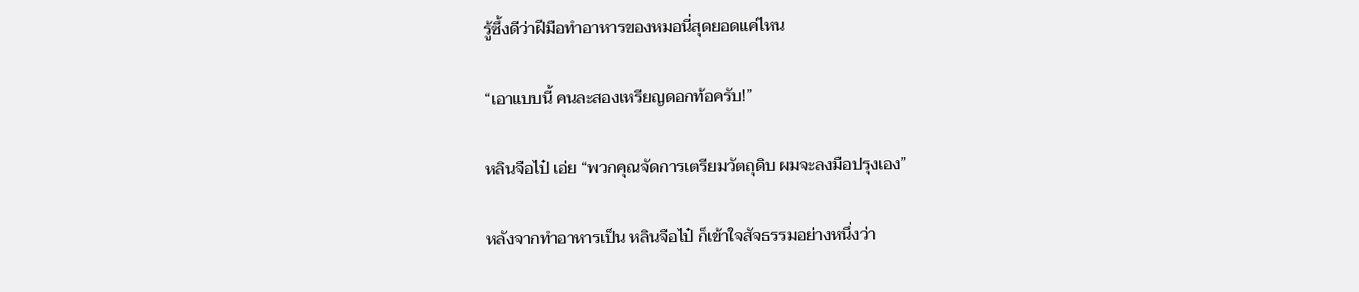รู้ซึ้งดีว่าฝีมือทำอาหารของหมอนี่สุดยอดแค่ไหน

“เอาแบบนี้ คนละสองเหรียญดอกท้อครับ!”

หลินจือไป๋ เอ่ย “พวกคุณจัดการเตรียมวัตถุดิบ ผมจะลงมือปรุงเอง”

หลังจากทำอาหารเป็น หลินจือไป๋ ก็เข้าใจสัจธรรมอย่างหนึ่งว่า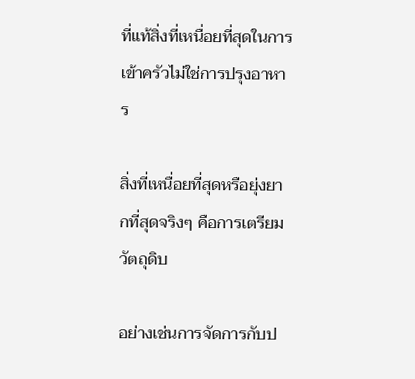ที่แท้สิ่งที่เหนื่อยที่สุดในการเข้าครัวไม่ใช่การปรุงอาหาร

สิ่งที่เหนื่อยที่สุดหรือยุ่งยากที่สุดจริงๆ คือการเตรียมวัตถุดิบ

อย่างเช่นการจัดการกับป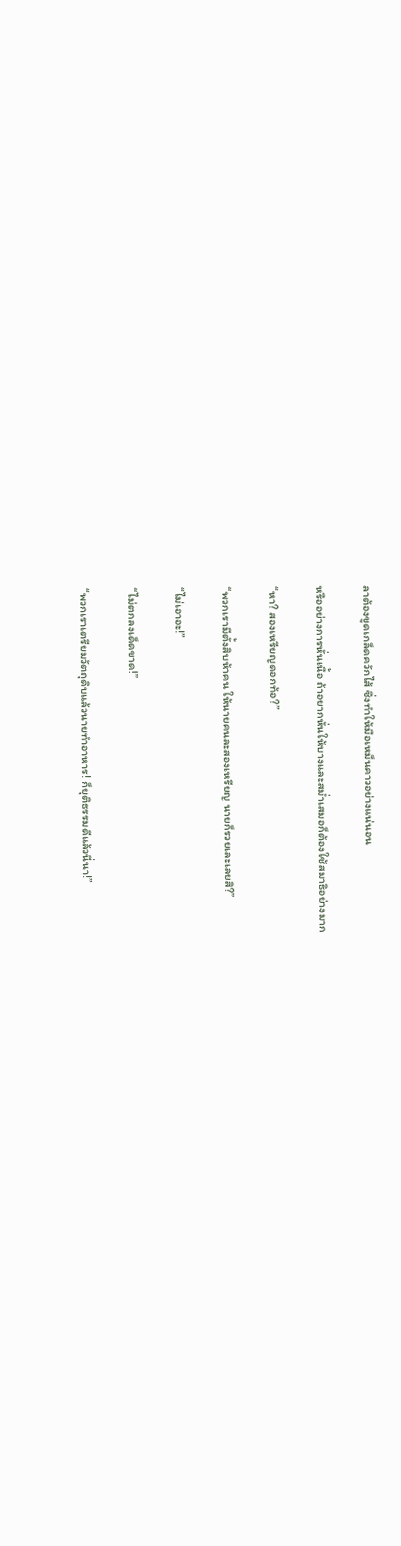ลาต้องขูดเกล็ดควักไส้ ซึ่งทำให้มือเหม็นคาวอย่างแน่นอน

หรืออย่างการหั่นเนื้อ ถ้าอยากหั่นให้บางและสม่ำเสมอก็ต้องใช้สมาธิอย่างมาก

“หา? สองเหรียญดอกท้อ?”

“พวกเรามีตั้งสิบห้าคน ให้นายคนละสองเหรียญ นายก็รวยเละเลยสิ?”

“ไม่เอาอะ!”

“ไม่ตกลงเด็ดขาด!”

“พวกเราเตรียมวัตถุดิบแล้วนายทำอาหาร! ก็ยุติธรรมดีแล้วนี่นา!”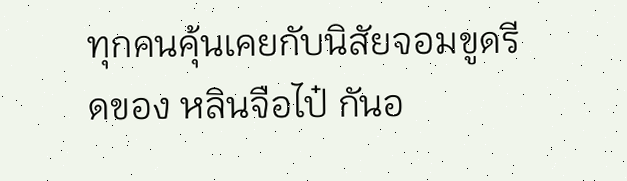ทุกคนคุ้นเคยกับนิสัยจอมขูดรีดของ หลินจือไป๋ กันอ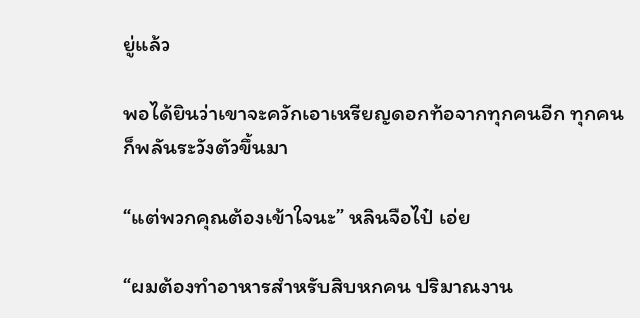ยู่แล้ว

พอได้ยินว่าเขาจะควักเอาเหรียญดอกท้อจากทุกคนอีก ทุกคนก็พลันระวังตัวขึ้นมา

“แต่พวกคุณต้องเข้าใจนะ” หลินจือไป๋ เอ่ย

“ผมต้องทำอาหารสำหรับสิบหกคน ปริมาณงาน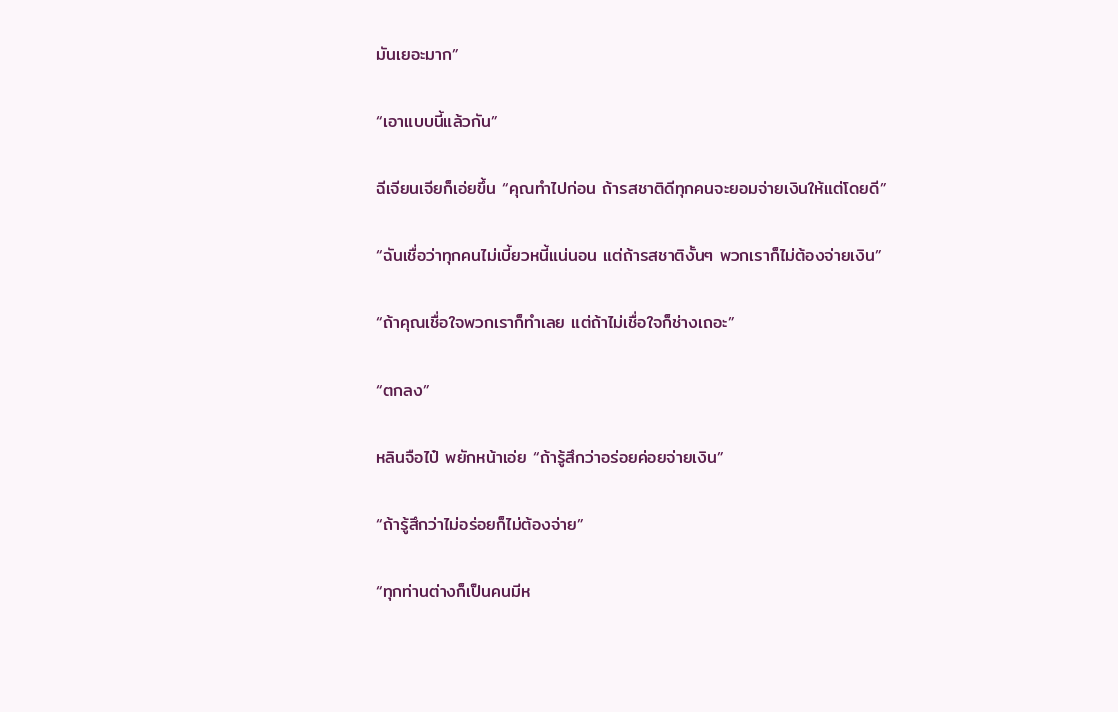มันเยอะมาก”

“เอาแบบนี้แล้วกัน”

ฉีเจียนเจียก็เอ่ยขึ้น “คุณทำไปก่อน ถ้ารสชาติดีทุกคนจะยอมจ่ายเงินให้แต่โดยดี”

“ฉันเชื่อว่าทุกคนไม่เบี้ยวหนี้แน่นอน แต่ถ้ารสชาติงั้นๆ พวกเราก็ไม่ต้องจ่ายเงิน”

“ถ้าคุณเชื่อใจพวกเราก็ทำเลย แต่ถ้าไม่เชื่อใจก็ช่างเถอะ”

“ตกลง”

หลินจือไป๋ พยักหน้าเอ่ย “ถ้ารู้สึกว่าอร่อยค่อยจ่ายเงิน”

“ถ้ารู้สึกว่าไม่อร่อยก็ไม่ต้องจ่าย”

“ทุกท่านต่างก็เป็นคนมีห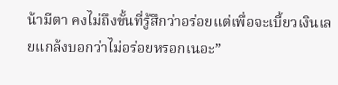น้ามีตา คงไม่ถึงขั้นที่รู้สึกว่าอร่อยแต่เพื่อจะเบี้ยวเงินเลยแกล้งบอกว่าไม่อร่อยหรอกเนอะ”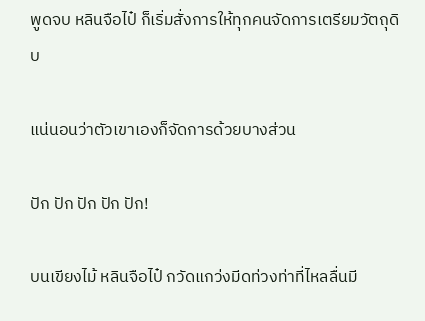พูดจบ หลินจือไป๋ ก็เริ่มสั่งการให้ทุกคนจัดการเตรียมวัตถุดิบ

แน่นอนว่าตัวเขาเองก็จัดการด้วยบางส่วน

ปัก ปัก ปัก ปัก ปัก!

บนเขียงไม้ หลินจือไป๋ กวัดแกว่งมีดท่วงท่าที่ไหลลื่นมี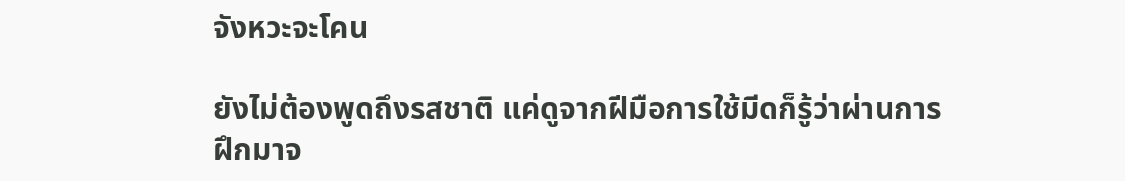จังหวะจะโคน

ยังไม่ต้องพูดถึงรสชาติ แค่ดูจากฝีมือการใช้มีดก็รู้ว่าผ่านการฝึกมาจ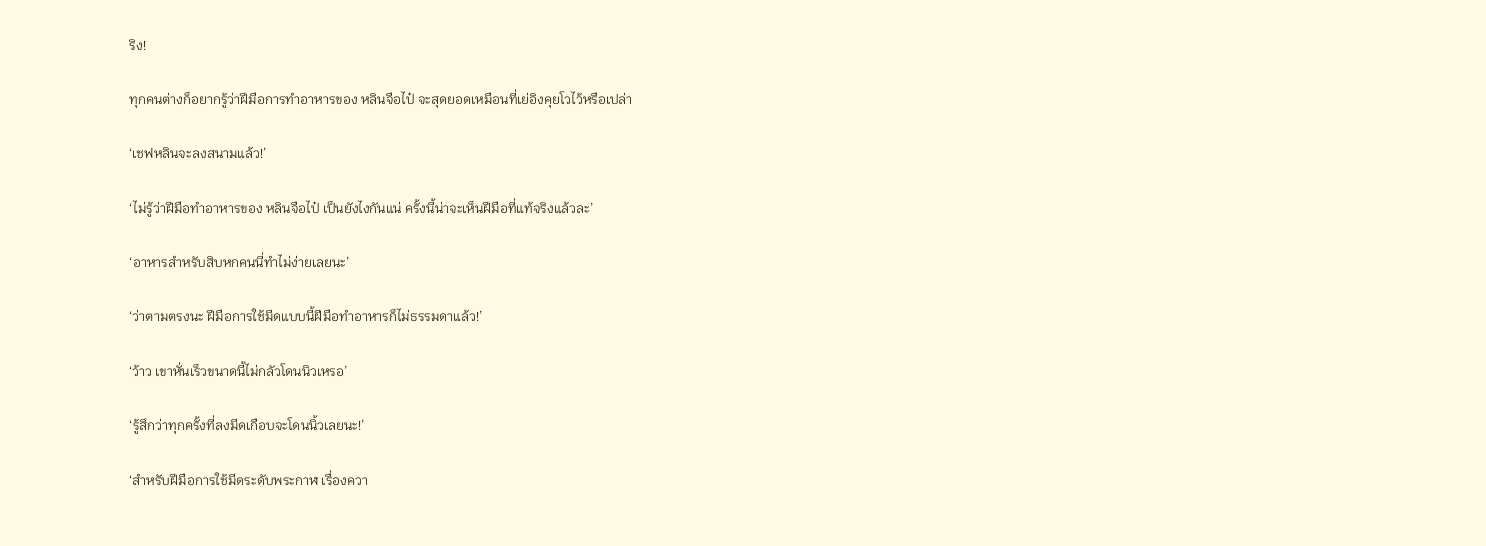ริง!

ทุกคนต่างก็อยากรู้ว่าฝีมือการทำอาหารของ หลินจือไป๋ จะสุดยอดเหมือนที่เย่อิงคุยโวไว้หรือเปล่า

‘เชฟหลินจะลงสนามแล้ว!’

‘ไม่รู้ว่าฝีมือทำอาหารของ หลินจือไป๋ เป็นยังไงกันแน่ ครั้งนี้น่าจะเห็นฝีมือที่แท้จริงแล้วละ’

‘อาหารสำหรับสิบหกคนนี่ทำไม่ง่ายเลยนะ’

‘ว่าตามตรงนะ ฝีมือการใช้มีดแบบนี้ฝีมือทำอาหารก็ไม่ธรรมดาแล้ว!’

‘ว้าว เขาหั่นเร็วขนาดนี้ไม่กลัวโดนนิวเหรอ’

‘รู้สึกว่าทุกครั้งที่ลงมีดเกือบจะโดนนิ้วเลยนะ!’

‘สำหรับฝีมือการใช้มีดระดับพระกาฬ เรื่องควา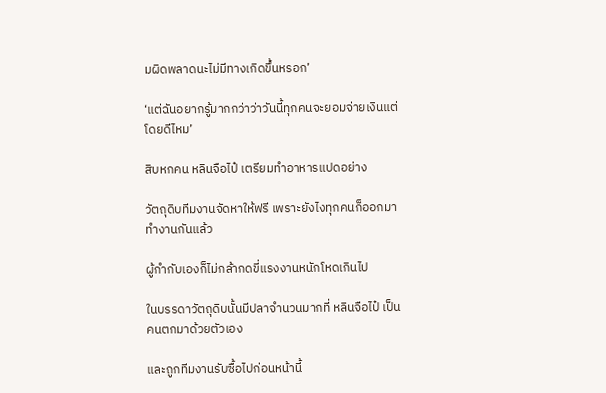มผิดพลาดนะไม่มีทางเกิดขึ้นหรอก’

‘แต่ฉันอยากรู้มากกว่าว่าวันนี้ทุกคนจะยอมจ่ายเงินแต่โดยดีไหม’

สิบหกคน หลินจือไป๋ เตรียมทำอาหารแปดอย่าง

วัตถุดิบทีมงานจัดหาให้ฟรี เพราะยังไงทุกคนก็ออกมาทำงานกันแล้ว

ผู้กำกับเองก็ไม่กล้ากดขี่แรงงานหนักโหดเกินไป

ในบรรดาวัตถุดิบนั้นมีปลาจำนวนมากที่ หลินจือไป๋ เป็นคนตกมาด้วยตัวเอง

และถูกทีมงานรับซื้อไปก่อนหน้านี้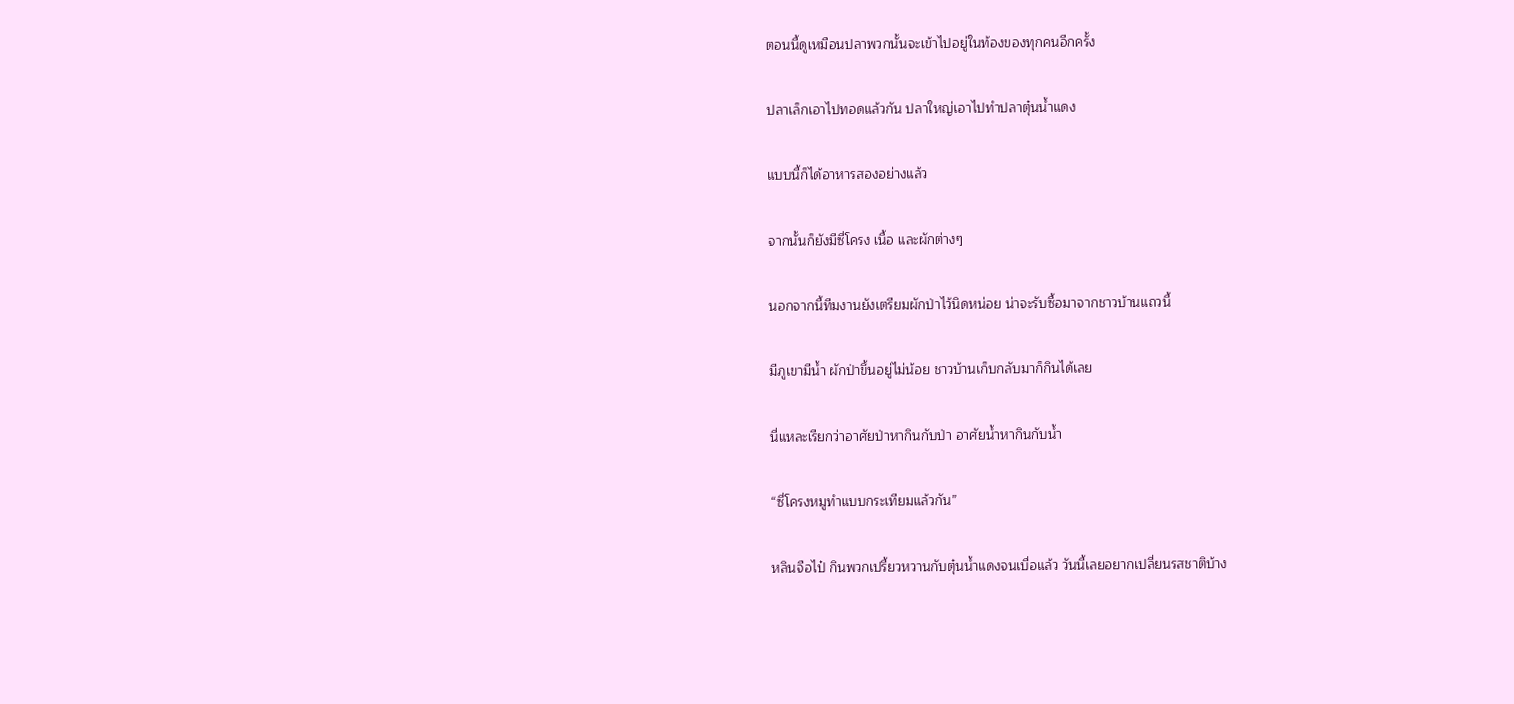ตอนนี้ดูเหมือนปลาพวกนั้นจะเข้าไปอยู่ในท้องของทุกคนอีกครั้ง

ปลาเล็กเอาไปทอดแล้วกัน ปลาใหญ่เอาไปทำปลาตุ๋นน้ำแดง

แบบนี้ก็ได้อาหารสองอย่างแล้ว

จากนั้นก็ยังมีซี่โครง เนื้อ และผักต่างๆ

นอกจากนี้ทีมงานยังเตรียมผักป่าไว้นิดหน่อย น่าจะรับซื้อมาจากชาวบ้านแถวนี้

มีภูเขามีน้ำ ผักป่าขึ้นอยู่ไม่น้อย ชาวบ้านเก็บกลับมาก็กินได้เลย

นี่แหละเรียกว่าอาศัยป่าหากินกับป่า อาศัยน้ำหากินกับน้ำ

“ซี่โครงหมูทำแบบกระเทียมแล้วกัน”

หลินจือไป๋ กินพวกเปรี้ยวหวานกับตุ๋นน้ำแดงจนเบื่อแล้ว วันนี้เลยอยากเปลี่ยนรสชาติบ้าง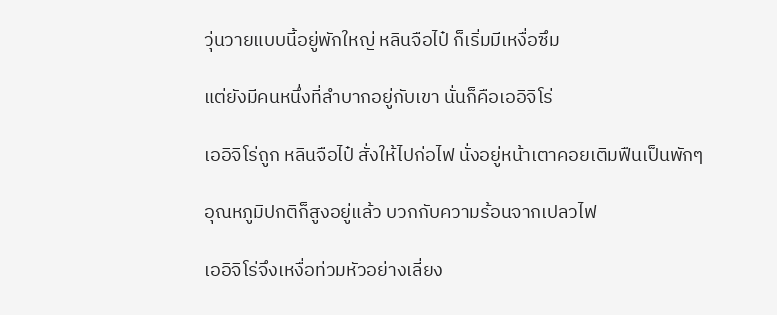วุ่นวายแบบนี้อยู่พักใหญ่ หลินจือไป๋ ก็เริ่มมีเหงื่อซึม

แต่ยังมีคนหนึ่งที่ลำบากอยู่กับเขา นั่นก็คือเออิจิโร่

เออิจิโร่ถูก หลินจือไป๋ สั่งให้ไปก่อไฟ นั่งอยู่หน้าเตาคอยเติมฟืนเป็นพักๆ

อุณหภูมิปกติก็สูงอยู่แล้ว บวกกับความร้อนจากเปลวไฟ

เออิจิโร่จึงเหงื่อท่วมหัวอย่างเลี่ยง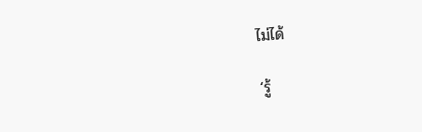ไม่ได้

‘รู้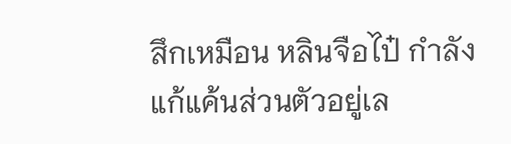สึกเหมือน หลินจือไป๋ กำลังแก้แค้นส่วนตัวอยู่เล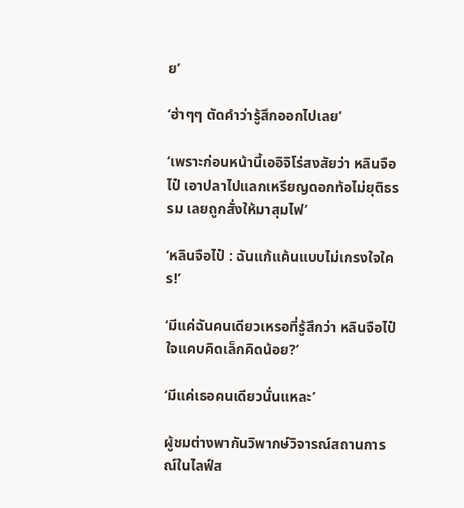ย’

‘ฮ่าๆๆ ตัดคำว่ารู้สึกออกไปเลย’

‘เพราะก่อนหน้านี้เออิจิโร่สงสัยว่า หลินจือไป๋ เอาปลาไปแลกเหรียญดอกท้อไม่ยุติธรรม เลยถูกสั่งให้มาสุมไฟ’

‘หลินจือไป๋ : ฉันแก้แค้นแบบไม่เกรงใจใคร!’

‘มีแค่ฉันคนเดียวเหรอที่รู้สึกว่า หลินจือไป๋ ใจแคบคิดเล็กคิดน้อย?’

‘มีแค่เธอคนเดียวนั่นแหละ’

ผู้ชมต่างพากันวิพากษ์วิจารณ์สถานการณ์ในไลฟ์ส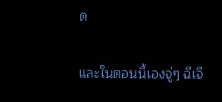ด

และในตอนนี้เองจู่ๆ ฉีเจี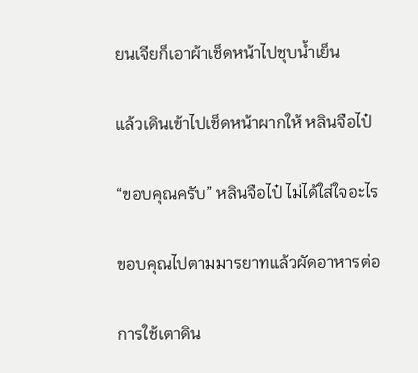ยนเจียก็เอาผ้าเช็ดหน้าไปชุบน้ำเย็น

แล้วเดินเข้าไปเช็ดหน้าผากให้ หลินจือไป๋

“ขอบคุณครับ” หลินจือไป๋ ไม่ได้ใส่ใจอะไร

ขอบคุณไปตามมารยาทแล้วผัดอาหารต่อ

การใช้เตาดิน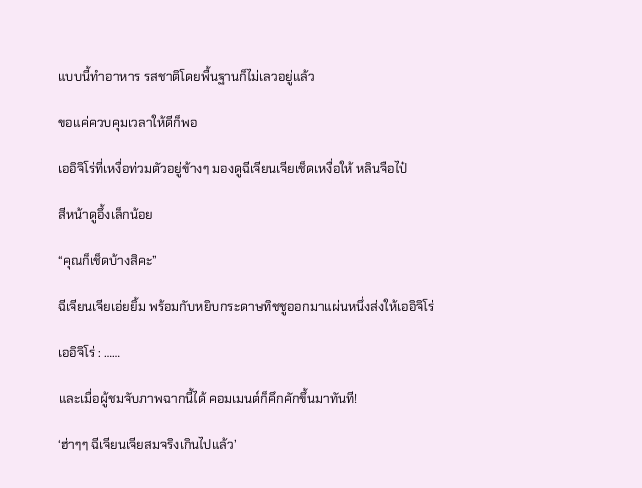แบบนี้ทำอาหาร รสชาติโดยพื้นฐานก็ไม่เลวอยู่แล้ว

ขอแค่ควบคุมเวลาให้ดีก็พอ

เออิจิโร่ที่เหงื่อท่วมตัวอยู่ข้างๆ มองดูฉีเจียนเจียเช็ดเหงื่อให้ หลินจือไป๋

สีหน้าดูอึ้งเล็กน้อย

“คุณก็เช็ดบ้างสิคะ”

ฉีเจียนเจียเอ่ยยิ้ม พร้อมกับหยิบกระดาษทิชชูออกมาแผ่นหนึ่งส่งให้เออิจิโร่

เออิจิโร่ : ……

และเมื่อผู้ชมจับภาพฉากนี้ได้ คอมเมนต์ก็คึกคักขึ้นมาทันที!

‘ฮ่าๆๆ ฉีเจียนเจียสมจริงเกินไปแล้ว’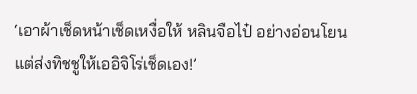‘เอาผ้าเช็ดหน้าเช็ดเหงื่อให้ หลินจือไป๋ อย่างอ่อนโยน แต่ส่งทิชชูให้เออิจิโร่เช็ดเอง!’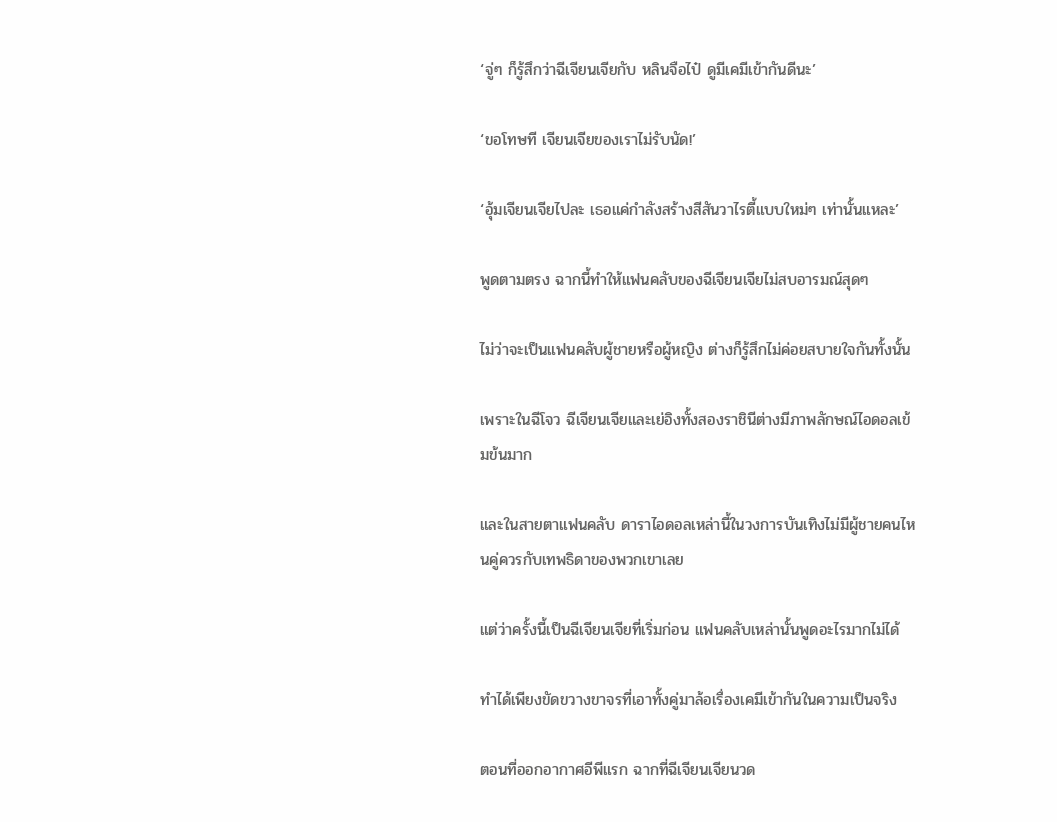‘จู่ๆ ก็รู้สึกว่าฉีเจียนเจียกับ หลินจือไป๋ ดูมีเคมีเข้ากันดีนะ’

‘ขอโทษที เจียนเจียของเราไม่รับนัด!’

‘อุ้มเจียนเจียไปละ เธอแค่กำลังสร้างสีสันวาไรตี้แบบใหม่ๆ เท่านั้นแหละ’

พูดตามตรง ฉากนี้ทำให้แฟนคลับของฉีเจียนเจียไม่สบอารมณ์สุดๆ

ไม่ว่าจะเป็นแฟนคลับผู้ชายหรือผู้หญิง ต่างก็รู้สึกไม่ค่อยสบายใจกันทั้งนั้น

เพราะในฉีโจว ฉีเจียนเจียและเย่อิงทั้งสองราชินีต่างมีภาพลักษณ์ไอดอลเข้มข้นมาก

และในสายตาแฟนคลับ ดาราไอดอลเหล่านี้ในวงการบันเทิงไม่มีผู้ชายคนไหนคู่ควรกับเทพธิดาของพวกเขาเลย

แต่ว่าครั้งนี้เป็นฉีเจียนเจียที่เริ่มก่อน แฟนคลับเหล่านั้นพูดอะไรมากไม่ได้

ทำได้เพียงขัดขวางขาจรที่เอาทั้งคู่มาล้อเรื่องเคมีเข้ากันในความเป็นจริง

ตอนที่ออกอากาศอีพีแรก ฉากที่ฉีเจียนเจียนวด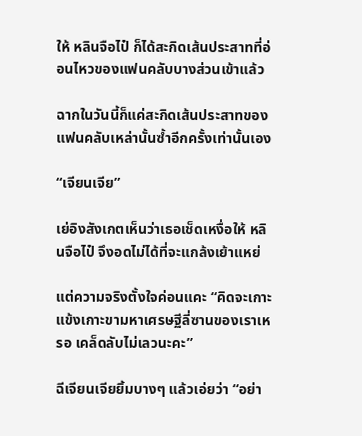ให้ หลินจือไป๋ ก็ได้สะกิดเส้นประสาทที่อ่อนไหวของแฟนคลับบางส่วนเข้าแล้ว

ฉากในวันนี้ก็แค่สะกิดเส้นประสาทของแฟนคลับเหล่านั้นซ้ำอีกครั้งเท่านั้นเอง

“เจียนเจีย”

เย่อิงสังเกตเห็นว่าเธอเช็ดเหงื่อให้ หลินจือไป๋ จึงอดไม่ได้ที่จะแกล้งเย้าแหย่

แต่ความจริงตั้งใจค่อนแคะ “คิดจะเกาะแข้งเกาะขามหาเศรษฐีลี่ซานของเราเหรอ เคล็ดลับไม่เลวนะคะ”

ฉีเจียนเจียยิ้มบางๆ แล้วเอ่ยว่า “อย่า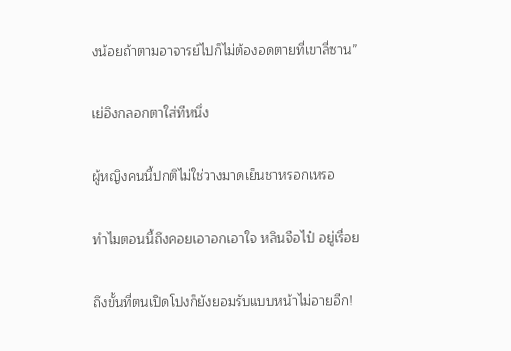งน้อยถ้าตามอาจารย์ไปก็ไม่ต้องอดตายที่เขาลี่ซาน”

เย่อิงกลอกตาใส่ทีหนึ่ง

ผู้หญิงคนนี้ปกติไม่ใช่วางมาดเย็นชาหรอกเหรอ

ทำไมตอนนี้ถึงคอยเอาอกเอาใจ หลินจือไป๋ อยู่เรื่อย

ถึงขั้นที่ตนเปิดโปงก็ยังยอมรับแบบหน้าไม่อายอีก!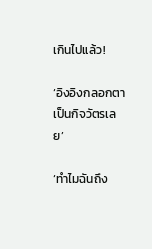เกินไปแล้ว!

‘อิงอิงกลอกตาเป็นกิจวัตรเลย’

‘ทำไมฉันถึง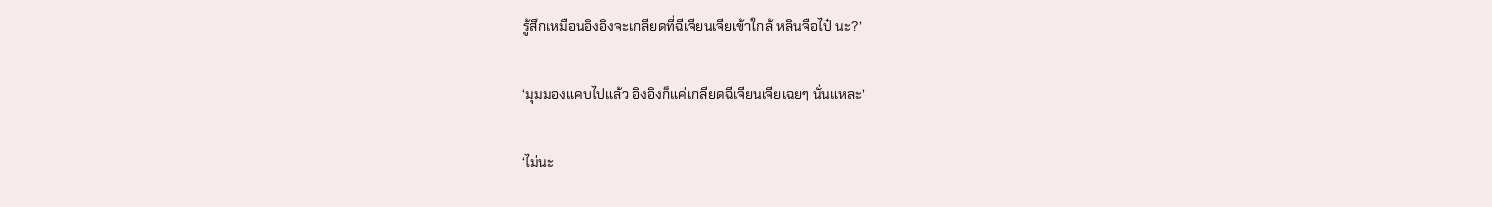รู้สึกเหมือนอิงอิงจะเกลียดที่ฉีเจียนเจียเข้าใกล้ หลินจือไป๋ นะ?’

‘มุมมองแคบไปแล้ว อิงอิงก็แค่เกลียดฉีเจียนเจียเฉยๆ นั่นแหละ’

‘ไม่นะ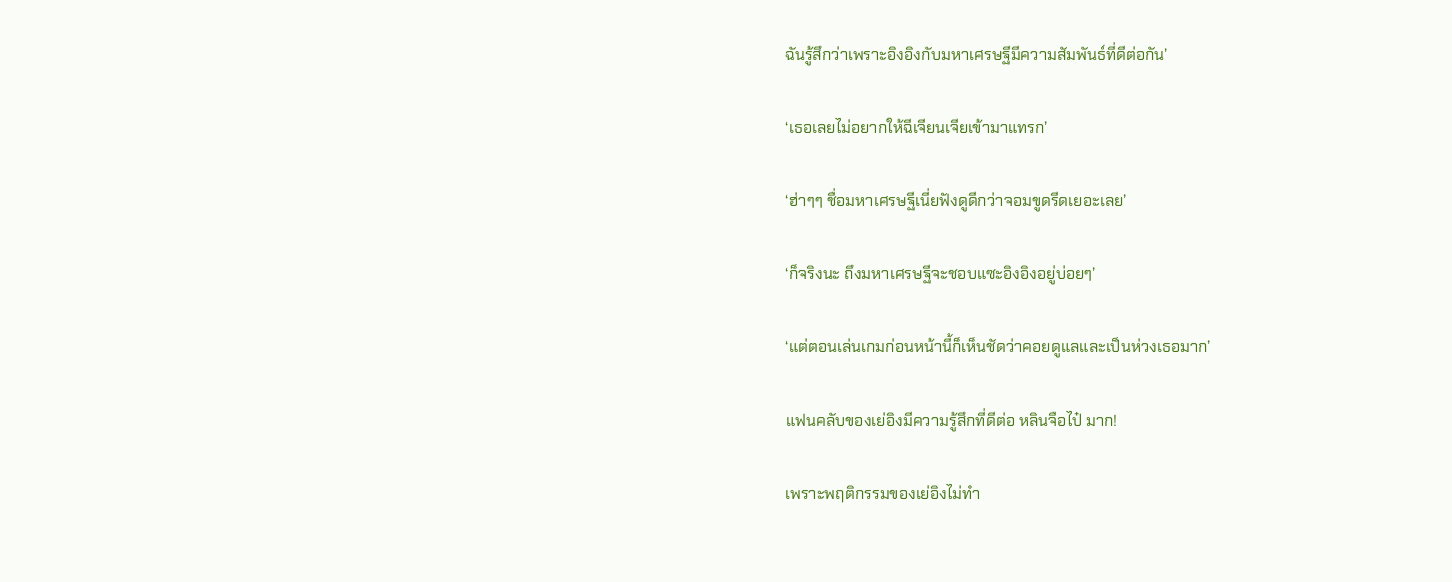ฉันรู้สึกว่าเพราะอิงอิงกับมหาเศรษฐีมีความสัมพันธ์ที่ดีต่อกัน’

‘เธอเลยไม่อยากให้ฉีเจียนเจียเข้ามาแทรก’

‘ฮ่าๆๆ ชื่อมหาเศรษฐีเนี่ยฟังดูดีกว่าจอมขูดรีดเยอะเลย’

‘ก็จริงนะ ถึงมหาเศรษฐีจะชอบแซะอิงอิงอยู่บ่อยๆ’

‘แต่ตอนเล่นเกมก่อนหน้านี้ก็เห็นชัดว่าคอยดูแลและเป็นห่วงเธอมาก’

แฟนคลับของเย่อิงมีความรู้สึกที่ดีต่อ หลินจือไป๋ มาก!

เพราะพฤติกรรมของเย่อิงไม่ทำ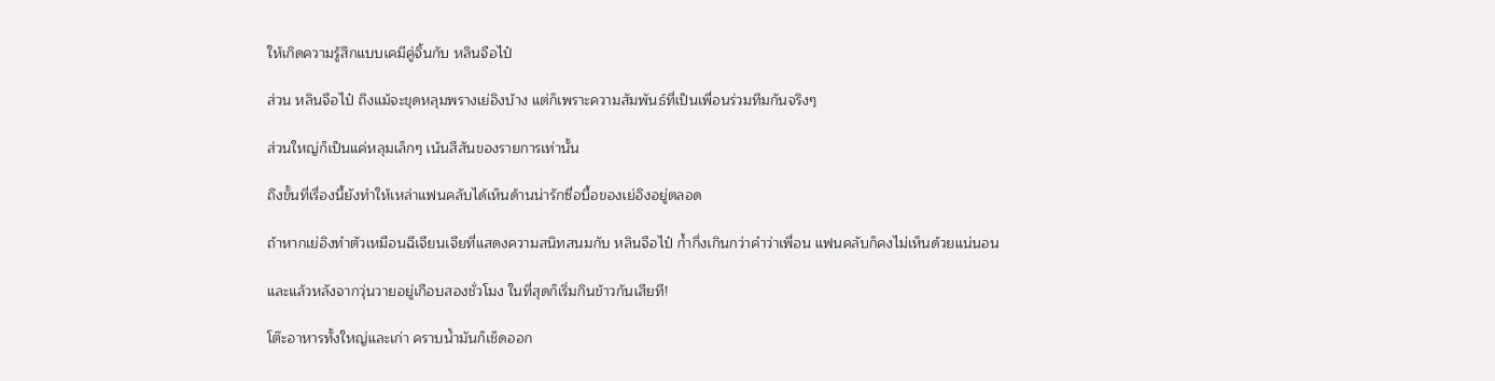ให้เกิดความรู้สึกแบบเคมีคู่จิ้นกับ หลินจือไป๋

ส่วน หลินจือไป๋ ถึงแม้จะขุดหลุมพรางเย่อิงบ้าง แต่ก็เพราะความสัมพันธ์ที่เป็นเพื่อนร่วมทีมกันจริงๆ

ส่วนใหญ่ก็เป็นแค่หลุมเล็กๆ เน้นสีสันของรายการเท่านั้น

ถึงขั้นที่เรื่องนี้ยังทำให้เหล่าแฟนคลับได้เห็นด้านน่ารักซื่อบื้อของเย่อิงอยู่ตลอด

ถ้าหากเย่อิงทำตัวเหมือนฉีเจียนเจียที่แสดงความสนิทสนมกับ หลินจือไป๋ ก้ำกึ่งเกินกว่าคำว่าเพื่อน แฟนคลับก็คงไม่เห็นด้วยแน่นอน

และแล้วหลังจากวุ่นวายอยู่เกือบสองชั่วโมง ในที่สุดก็เริ่มกินข้าวกันเสียที!

โต๊ะอาหารทั้งใหญ่และเก่า คราบน้ำมันก็เช็ดออก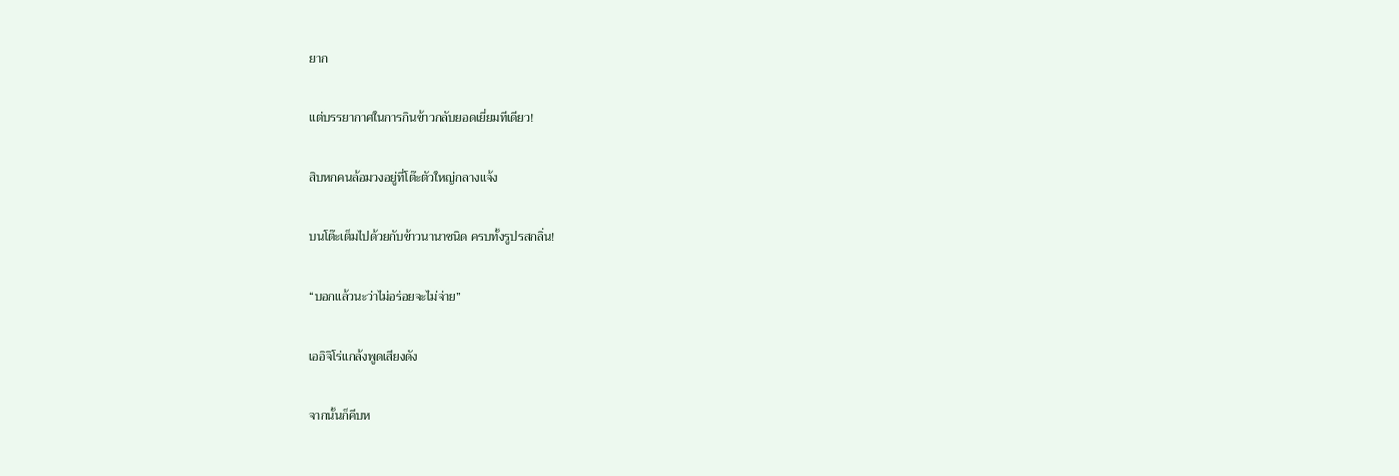ยาก

แต่บรรยากาศในการกินข้าวกลับยอดเยี่ยมทีเดียว!

สิบหกคนล้อมวงอยู่ที่โต๊ะตัวใหญ่กลางแจ้ง

บนโต๊ะเต็มไปด้วยกับข้าวนานาชนิด ครบทั้งรูปรสกลิ่น!

“บอกแล้วนะว่าไม่อร่อยจะไม่จ่าย”

เออิจิโร่แกล้งพูดเสียงดัง

จากนั้นก็คีบห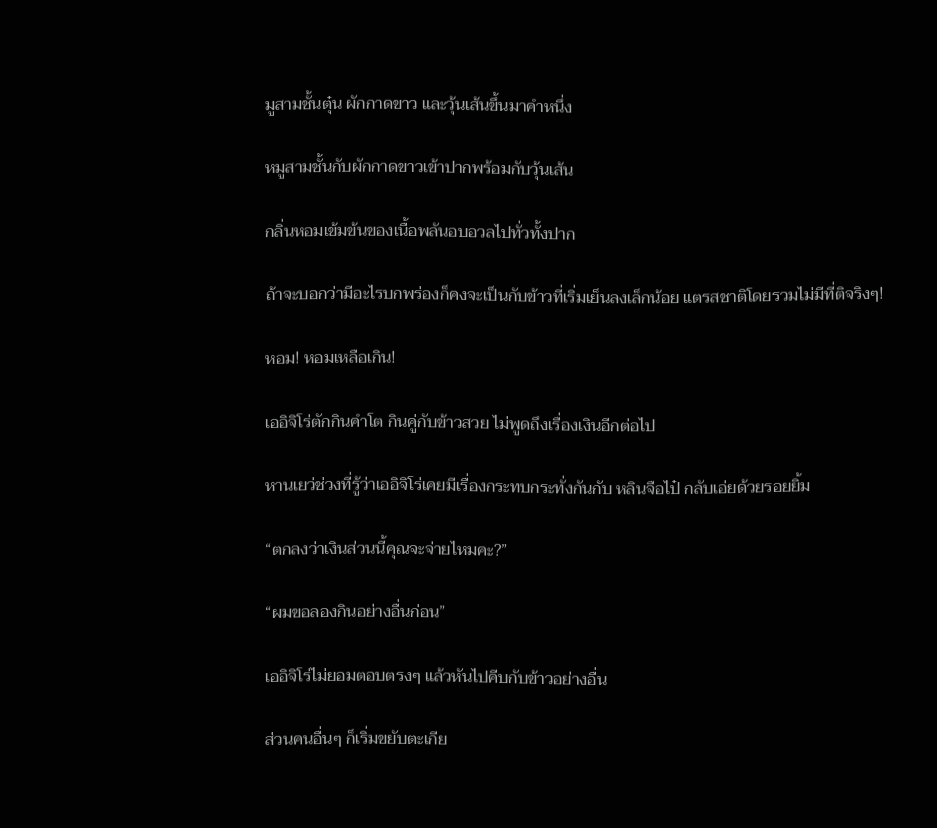มูสามชั้นตุ๋น ผักกาดขาว และวุ้นเส้นขึ้นมาคำหนึ่ง

หมูสามชั้นกับผักกาดขาวเข้าปากพร้อมกับวุ้นเส้น

กลิ่นหอมเข้มข้นของเนื้อพลันอบอวลไปทั่วทั้งปาก

ถ้าจะบอกว่ามีอะไรบกพร่องก็คงจะเป็นกับข้าวที่เริ่มเย็นลงเล็กน้อย แตรสชาติโดยรวมไม่มีที่ติจริงๆ!

หอม! หอมเหลือเกิน!

เออิจิโร่ตักกินคำโต กินคู่กับข้าวสวย ไม่พูดถึงเรื่องเงินอีกต่อไป

หานเยว่ช่วงที่รู้ว่าเออิจิโร่เคยมีเรื่องกระทบกระทั่งกันกับ หลินจือไป๋ กลับเอ่ยด้วยรอยยิ้ม

“ตกลงว่าเงินส่วนนี้คุณจะจ่ายไหมคะ?”

“ผมขอลองกินอย่างอื่นก่อน”

เออิจิโร่ไม่ยอมตอบตรงๆ แล้วหันไปคีบกับข้าวอย่างอื่น

ส่วนคนอื่นๆ ก็เริ่มขยับตะเกีย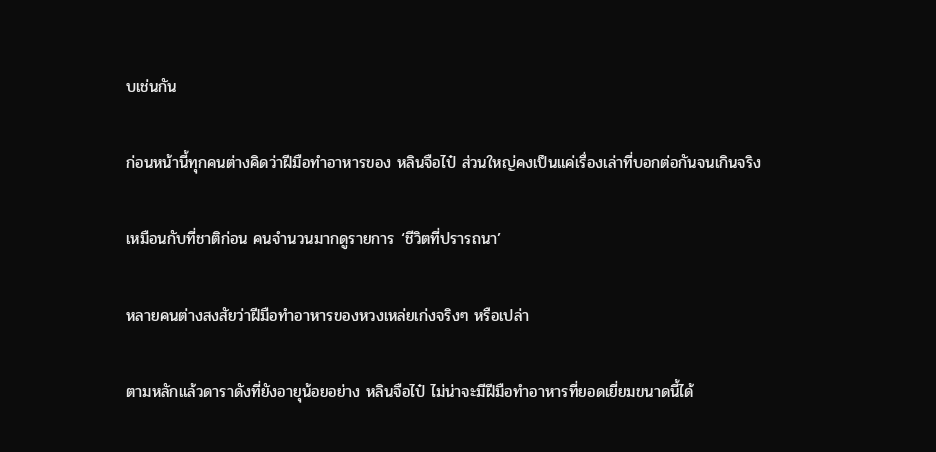บเช่นกัน

ก่อนหน้านี้ทุกคนต่างคิดว่าฝีมือทำอาหารของ หลินจือไป๋ ส่วนใหญ่คงเป็นแค่เรื่องเล่าที่บอกต่อกันจนเกินจริง

เหมือนกับที่ชาติก่อน คนจำนวนมากดูรายการ ‘ชีวิตที่ปรารถนา’

หลายคนต่างสงสัยว่าฝีมือทำอาหารของหวงเหล่ยเก่งจริงๆ หรือเปล่า

ตามหลักแล้วดาราดังที่ยังอายุน้อยอย่าง หลินจือไป๋ ไม่น่าจะมีฝีมือทำอาหารที่ยอดเยี่ยมขนาดนี้ได้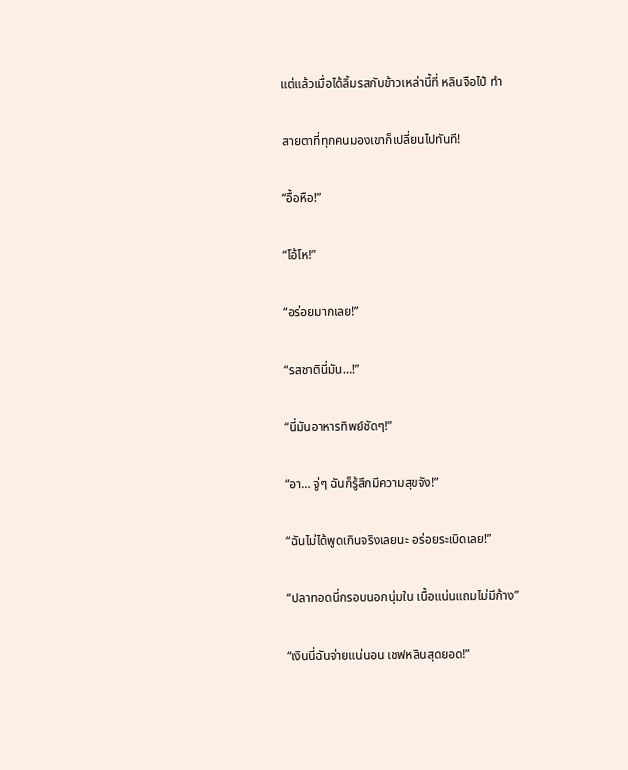แต่แล้วเมื่อได้ลิ้มรสกับข้าวเหล่านี้ที่ หลินจือไป๋ ทำ

สายตาที่ทุกคนมองเขาก็เปลี่ยนไปทันที!

“อื้อหือ!”

“โอ้โห!”

“อร่อยมากเลย!”

“รสชาตินี่มัน…!”

“นี่มันอาหารทิพย์ชัดๆ!”

“อา… จู่ๆ ฉันก็รู้สึกมีความสุขจัง!”

“ฉันไม่ได้พูดเกินจริงเลยนะ อร่อยระเบิดเลย!”

“ปลาทอดนี่กรอบนอกนุ่มใน เนื้อแน่นแถมไม่มีก้าง”

“เงินนี่ฉันจ่ายแน่นอน เชฟหลินสุดยอด!”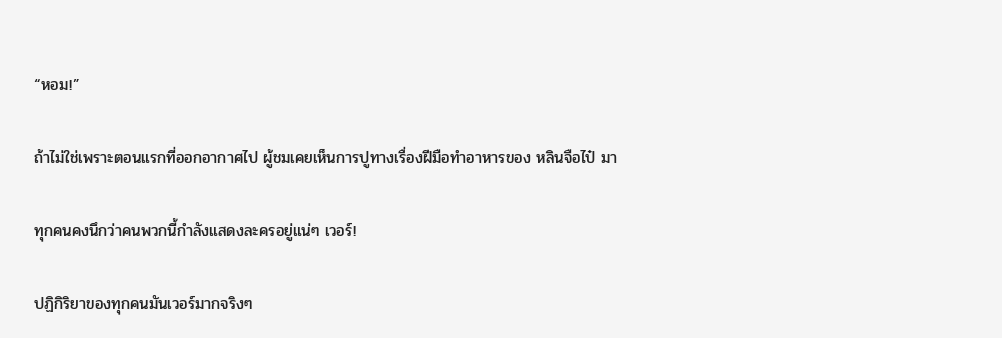“หอม!”

ถ้าไม่ใช่เพราะตอนแรกที่ออกอากาศไป ผู้ชมเคยเห็นการปูทางเรื่องฝีมือทำอาหารของ หลินจือไป๋ มา

ทุกคนคงนึกว่าคนพวกนี้กำลังแสดงละครอยู่แน่ๆ เวอร์!

ปฏิกิริยาของทุกคนมันเวอร์มากจริงๆ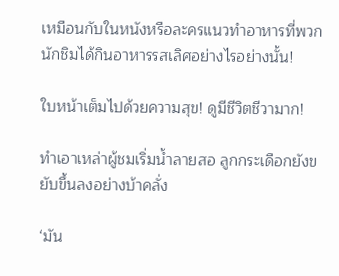เหมือนกับในหนังหรือละครแนวทำอาหารที่พวกนักชิมได้กินอาหารรสเลิศอย่างไรอย่างนั้น!

ใบหน้าเต็มไปด้วยความสุข! ดูมีชีวิตชีวามาก!

ทำเอาเหล่าผู้ชมเริ่มน้ำลายสอ ลูกกระเดือกยังขยับขึ้นลงอย่างบ้าคลั่ง

‘มัน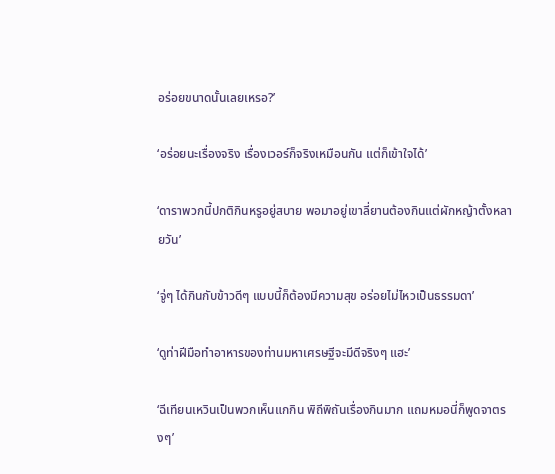อร่อยขนาดนั้นเลยเหรอ?’

‘อร่อยนะเรื่องจริง เรื่องเวอร์ก็จริงเหมือนกัน แต่ก็เข้าใจได้’

‘ดาราพวกนี้ปกติกินหรูอยู่สบาย พอมาอยู่เขาลี่ยานต้องกินแต่ผักหญ้าตั้งหลายวัน’

‘จู่ๆ ได้กินกับข้าวดีๆ แบบนี้ก็ต้องมีความสุข อร่อยไม่ไหวเป็นธรรมดา’

‘ดูท่าฝีมือทำอาหารของท่านมหาเศรษฐีจะมีดีจริงๆ แฮะ’

‘ฉีเทียนเหวินเป็นพวกเห็นแกกิน พิถีพิถันเรื่องกินมาก แถมหมอนี่ก็พูดจาตรงๆ’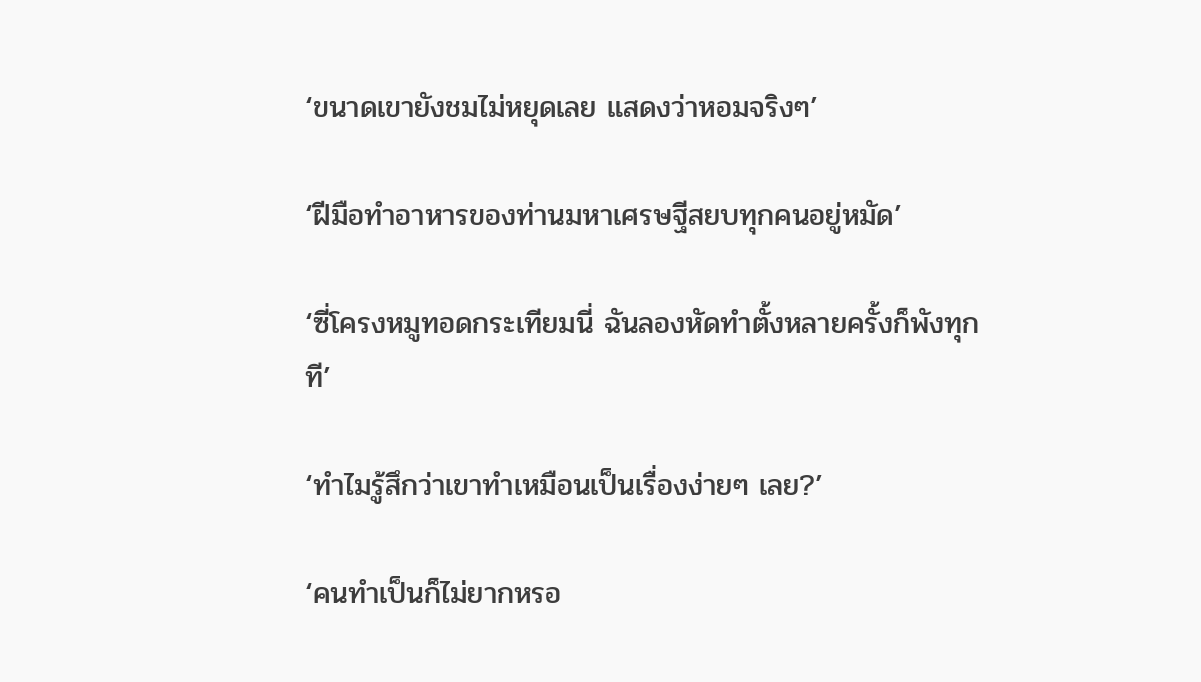‘ขนาดเขายังชมไม่หยุดเลย แสดงว่าหอมจริงๆ’

‘ฝีมือทำอาหารของท่านมหาเศรษฐีสยบทุกคนอยู่หมัด’

‘ซี่โครงหมูทอดกระเทียมนี่ ฉันลองหัดทำตั้งหลายครั้งก็พังทุกที’

‘ทำไมรู้สึกว่าเขาทำเหมือนเป็นเรื่องง่ายๆ เลย?’

‘คนทำเป็นก็ไม่ยากหรอ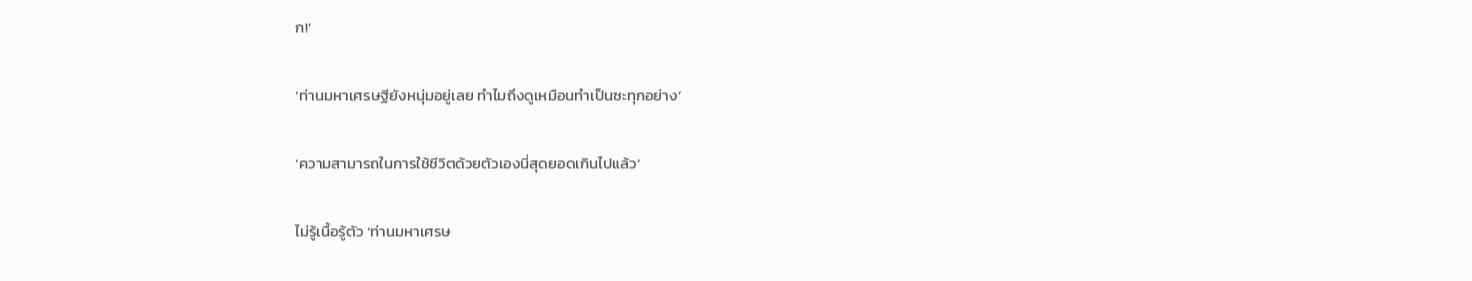ก!’

‘ท่านมหาเศรษฐียังหนุ่มอยู่เลย ทำไมถึงดูเหมือนทำเป็นซะทุกอย่าง’

‘ความสามารถในการใช้ชีวิตด้วยตัวเองนี่สุดยอดเกินไปแล้ว’

ไม่รู้เนื้อรู้ตัว ‘ท่านมหาเศรษ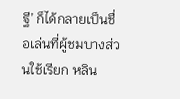ฐี’ ก็ได้กลายเป็นชื่อเล่นที่ผู้ชมบางส่วนใช้เรียก หลิน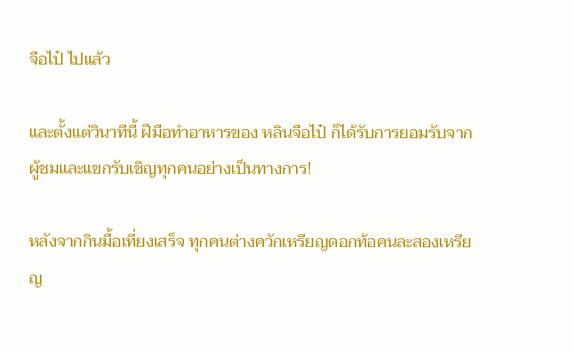จือไป๋ ไปแล้ว

และตั้งแต่วินาทีนี้ ฝีมือทำอาหารของ หลินจือไป๋ ก็ได้รับการยอมรับจากผู้ชมและแขกรับเชิญทุกคนอย่างเป็นทางการ!

หลังจากกินมื้อเที่ยงเสร็จ ทุกคนต่างควักเหรียญดอกท้อคนละสองเหรียญ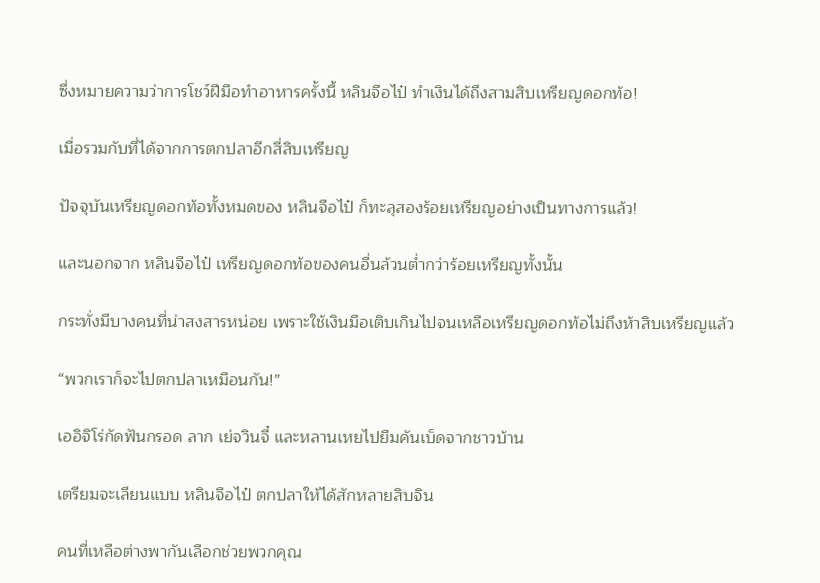ซึ่งหมายความว่าการโชว์ฝีมือทำอาหารครั้งนี้ หลินจือไป๋ ทำเงินได้ถึงสามสิบเหรียญดอกท้อ!

เมื่อรวมกับที่ได้จากการตกปลาอีกสี่สิบเหรียญ

ปัจจุบันเหรียญดอกท้อทั้งหมดของ หลินจือไป๋ ก็ทะลุสองร้อยเหรียญอย่างเป็นทางการแล้ว!

และนอกจาก หลินจือไป๋ เหรียญดอกท้อของคนอื่นล้วนต่ำกว่าร้อยเหรียญทั้งนั้น

กระทั่งมีบางคนที่น่าสงสารหน่อย เพราะใช้เงินมือเติบเกินไปจนเหลือเหรียญดอกท้อไม่ถึงห้าสิบเหรียญแล้ว

“พวกเราก็จะไปตกปลาเหมือนกัน!”

เออิจิโร่กัดฟันกรอด ลาก เย่จวินจี๋ และหลานเหยไปยืมคันเบ็ดจากชาวบ้าน

เตรียมจะเลียนแบบ หลินจือไป๋ ตกปลาให้ได้สักหลายสิบจิน

คนที่เหลือต่างพากันเลือกช่วยพวกคุณ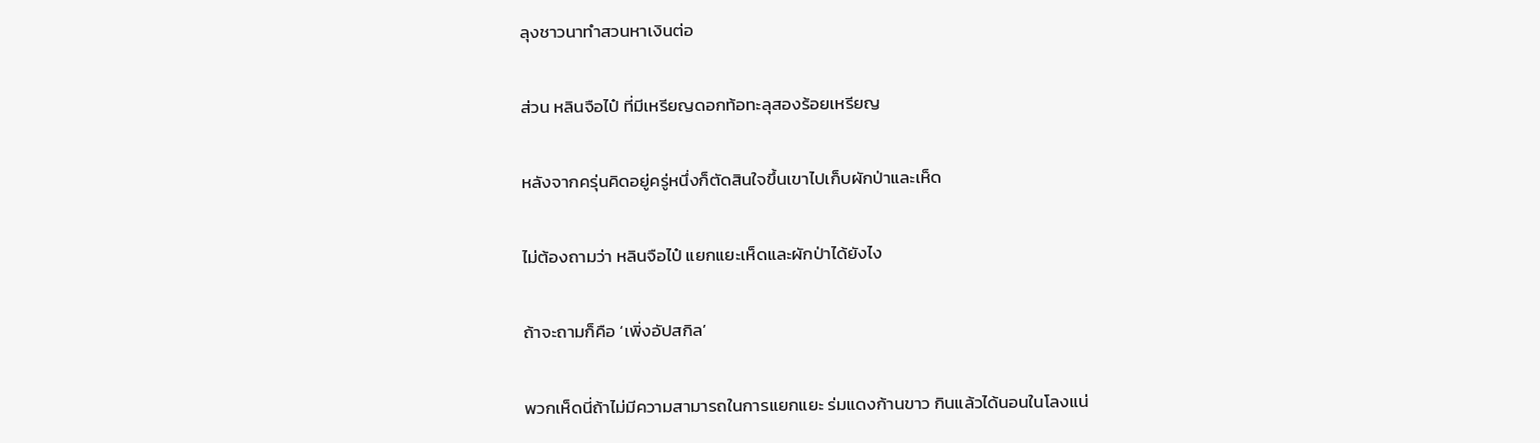ลุงชาวนาทำสวนหาเงินต่อ

ส่วน หลินจือไป๋ ที่มีเหรียญดอกท้อทะลุสองร้อยเหรียญ

หลังจากครุ่นคิดอยู่ครู่หนึ่งก็ตัดสินใจขึ้นเขาไปเก็บผักป่าและเห็ด

ไม่ต้องถามว่า หลินจือไป๋ แยกแยะเห็ดและผักป่าได้ยังไง

ถ้าจะถามก็คือ ‘เพิ่งอัปสกิล’

พวกเห็ดนี่ถ้าไม่มีความสามารถในการแยกแยะ ร่มแดงก้านขาว กินแล้วได้นอนในโลงแน่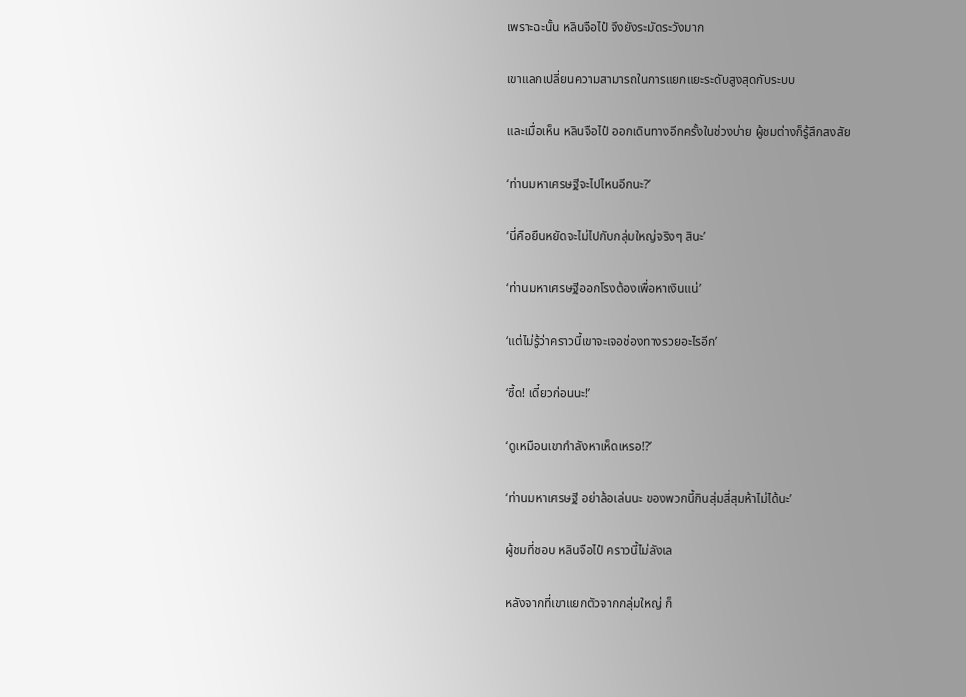เพราะฉะนั้น หลินจือไป๋ จึงยังระมัดระวังมาก

เขาแลกเปลี่ยนความสามารถในการแยกแยะระดับสูงสุดกับระบบ

และเมื่อเห็น หลินจือไป๋ ออกเดินทางอีกครั้งในช่วงบ่าย ผู้ชมต่างก็รู้สึกสงสัย

‘ท่านมหาเศรษฐีจะไปไหนอีกนะ?’

‘นี่คือยืนหยัดจะไม่ไปกับกลุ่มใหญ่จริงๆ สินะ’

‘ท่านมหาเศรษฐีออกโรงต้องเพื่อหาเงินแน่’

‘แต่ไม่รู้ว่าคราวนี้เขาจะเจอช่องทางรวยอะไรอีก’

‘ซี้ด! เดี๋ยวก่อนนะ!’

‘ดูเหมือนเขากำลังหาเห็ดเหรอ!?’

‘ท่านมหาเศรษฐี อย่าล้อเล่นนะ ของพวกนี้กินสุ่มสี่สุมห้าไม่ได้นะ’

ผู้ชมที่ชอบ หลินจือไป๋ คราวนี้ไม่ลังเล

หลังจากที่เขาแยกตัวจากกลุ่มใหญ่ ก็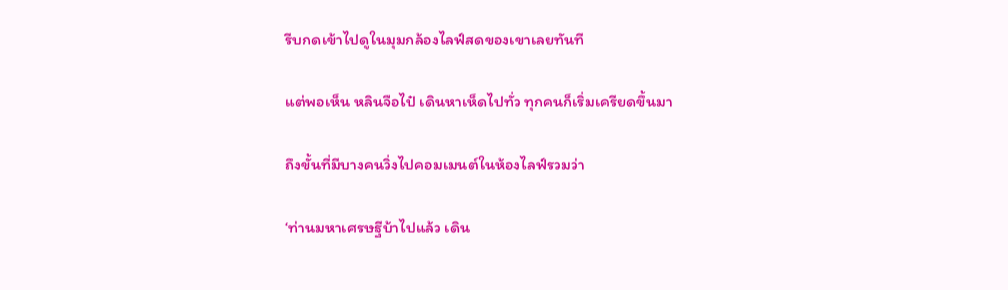รีบกดเข้าไปดูในมุมกล้องไลฟ์สดของเขาเลยทันที

แต่พอเห็น หลินจือไป๋ เดินหาเห็ดไปทั่ว ทุกคนก็เริ่มเครียดขึ้นมา

ถึงขั้นที่มีบางคนวิ่งไปคอมเมนต์ในห้องไลฟ์รวมว่า

‘ท่านมหาเศรษฐีบ้าไปแล้ว เดิน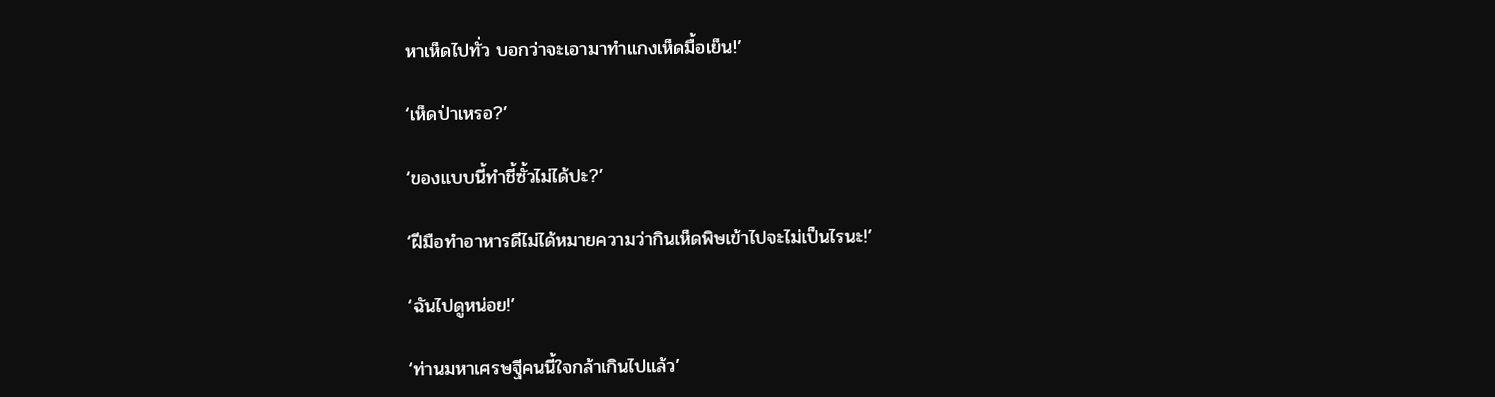หาเห็ดไปทั่ว บอกว่าจะเอามาทำแกงเห็ดมื้อเย็น!’

‘เห็ดป่าเหรอ?’

‘ของแบบนี้ทำชี้ซั้วไม่ได้ปะ?’

‘ฝีมือทำอาหารดีไม่ได้หมายความว่ากินเห็ดพิษเข้าไปจะไม่เป็นไรนะ!’

‘ฉันไปดูหน่อย!’

‘ท่านมหาเศรษฐีคนนี้ใจกล้าเกินไปแล้ว’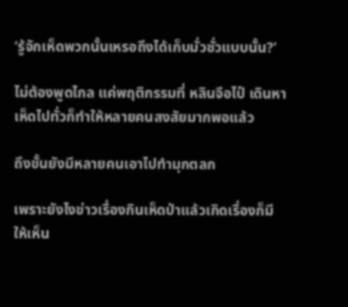‘รู้จักเห็ดพวกนั้นเหรอถึงได้เก็บมั่วซั่วแบบนั้น?’

ไม่ต้องพูดไกล แค่พฤติกรรมที่ หลินจือไป๋ เดินหาเห็ดไปทั่วก็ทำให้หลายคนสงสัยมากพอแล้ว

ถึงขั้นยังมีหลายคนเอาไปทำมุกตลก

เพราะยังไงข่าวเรื่องกินเห็ดป่าแล้วเกิดเรื่องก็มีให้เห็น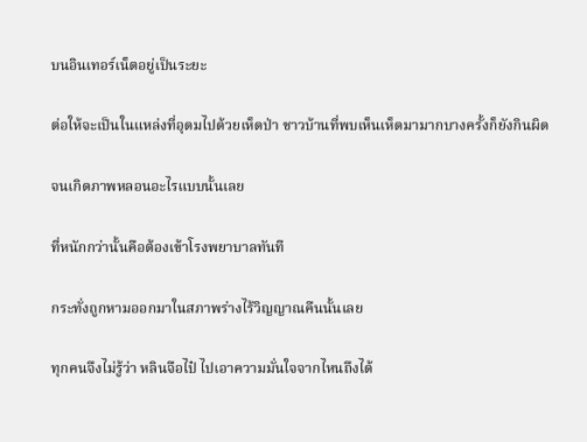บนอินเทอร์เน็ตอยู่เป็นระยะ

ต่อให้จะเป็นในแหล่งที่อุดมไปด้วยเห็ดป่า ชาวบ้านที่พบเห็นเห็ดมามากบางครั้งก็ยังกินผิด

จนเกิดภาพหลอนอะไรแบบนั้นเลย

ที่หนักกว่านั้นคือต้องเข้าโรงพยาบาลทันที

กระทั่งถูกหามออกมาในสภาพร่างไร้วิญญาณคืนนั้นเลย

ทุกคนจึงไม่รู้ว่า หลินจือไป๋ ไปเอาความมั่นใจจากไหนถึงได้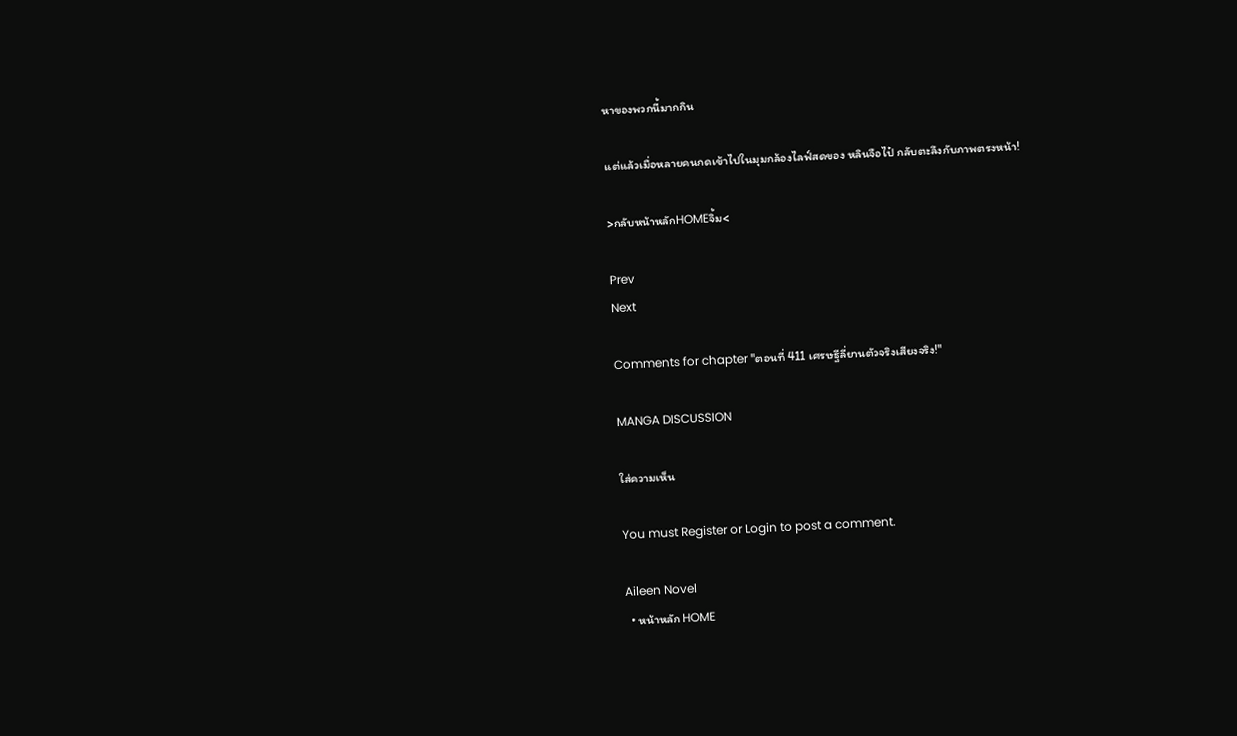หาของพวกนี้มากกิน

แต่แล้วเมื่อหลายคนกดเข้าไปในมุมกล้องไลฟ์สดของ หลินจือไป๋ กลับตะลึงกับภาพตรงหน้า!

>กลับหน้าหลักHOMEจิ้ม<

Prev
Next

Comments for chapter "ตอนที่ 411 เศรษฐีลี่ยานตัวจริงเสียงจริง!"

MANGA DISCUSSION

ใส่ความเห็น

You must Register or Login to post a comment.

Aileen Novel
  • หน้าหลัก HOME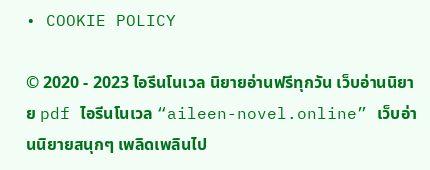• COOKIE POLICY

© 2020 - 2023 ไอรีนโนเวล นิยายอ่านฟรีทุกวัน เว็บอ่านนิยาย pdf ไอรีนโนเวล “aileen-novel.online” เว็บอ่านนิยายสนุกๆ เพลิดเพลินไป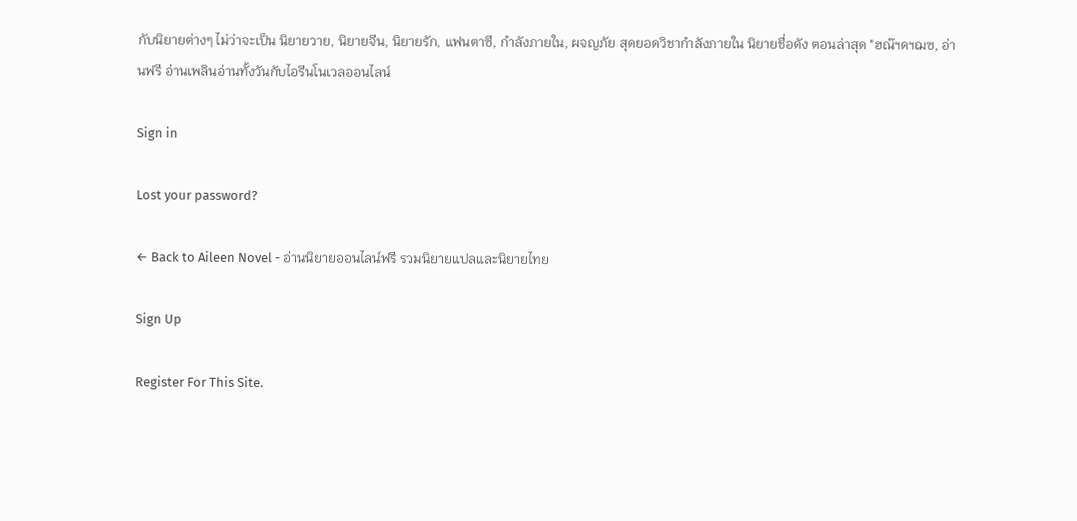กับนิยายต่างๆ ไม่ว่าจะเป็น นิยายวาย, นิยายจีน, นิยายรัก, แฟนตาซี, กำลังภายใน, ผจญภัย สุดยอดวิชากำลังภายใน นิยายชื่อดัง ตอนล่าสุด "ฮณ๊ฯดฯฌซ, อ่านฟรี อ่านเพลินอ่านทั้งวันกับไอรีนโนเวลออนไลน์

Sign in

Lost your password?

← Back to Aileen Novel - อ่านนิยายออนไลน์ฟรี รวมนิยายแปลและนิยายไทย

Sign Up

Register For This Site.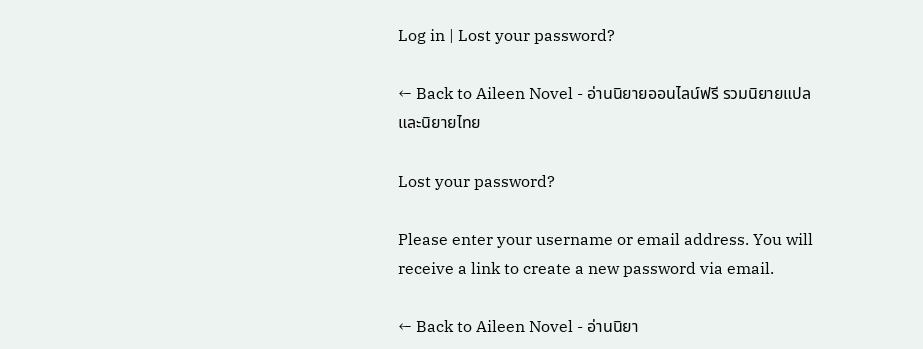Log in | Lost your password?

← Back to Aileen Novel - อ่านนิยายออนไลน์ฟรี รวมนิยายแปลและนิยายไทย

Lost your password?

Please enter your username or email address. You will receive a link to create a new password via email.

← Back to Aileen Novel - อ่านนิยา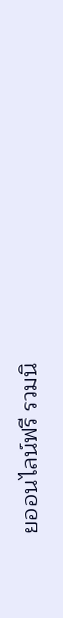ยออนไลน์ฟรี รวมนิ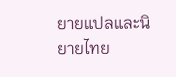ยายแปลและนิยายไทย